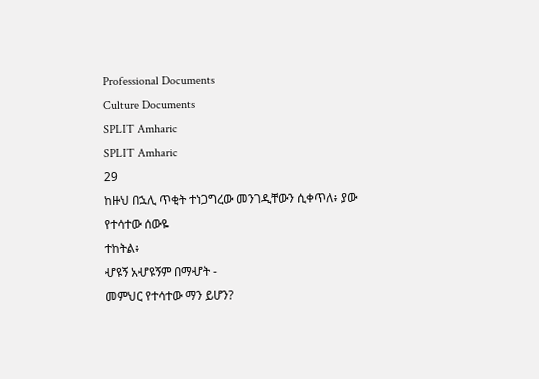Professional Documents
Culture Documents
SPLIT Amharic
SPLIT Amharic
29
ከዙህ በኋሊ ጥቂት ተነጋግረው መንገዲቸውን ሲቀጥለ፥ ያው የተሳተው ሰውዬ
ተከትል፥
ሇዩኝ አሇዩኝም በማሇት -
መምህር የተሳተው ማን ይሆን?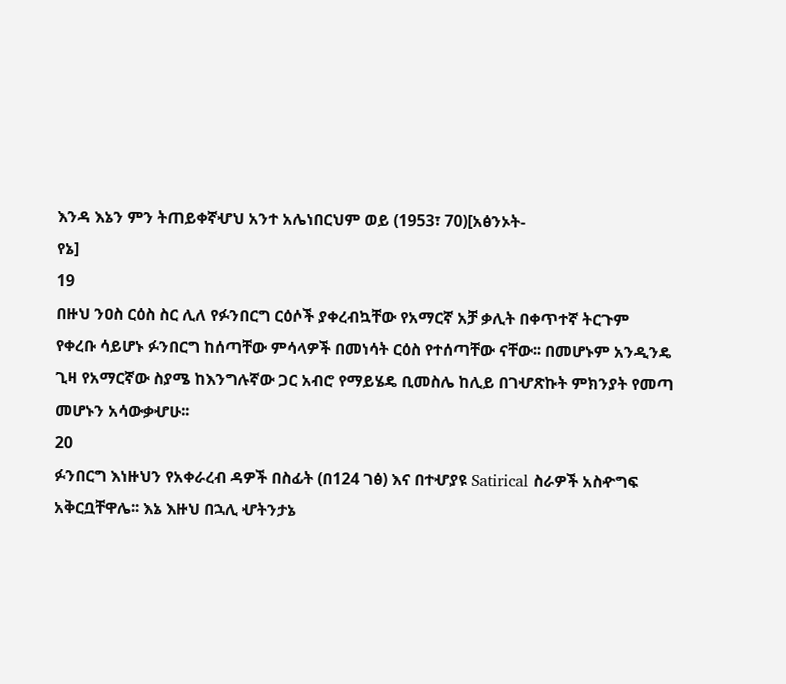እንዳ እኔን ምን ትጠይቀኛሇህ አንተ አሌነበርህም ወይ (1953፣ 70)[አፅንኦት-
የኔ]
19
በዙህ ንዐስ ርዕስ ስር ሊለ የፉንበርግ ርዕሶች ያቀረብኳቸው የአማርኛ አቻ ቃሊት በቀጥተኛ ትርጉም
የቀረቡ ሳይሆኑ ፉንበርግ ከሰጣቸው ምሳላዎች በመነሳት ርዕስ የተሰጣቸው ናቸው፡፡ በመሆኑም አንዲንዴ
ጊዛ የአማርኛው ስያሜ ከእንግሉኛው ጋር አብሮ የማይሄዴ ቢመስሌ ከሊይ በገሇጽኩት ምክንያት የመጣ
መሆኑን አሳውቃሇሁ፡፡
20
ፉንበርግ እነዙህን የአቀራረብ ዳዎች በስፊት (በ124 ገፅ) እና በተሇያዩ Satirical ስራዎች አስዯግፍ
አቅርቧቸዋሌ፡፡ እኔ እዙህ በኋሊ ሇትንታኔ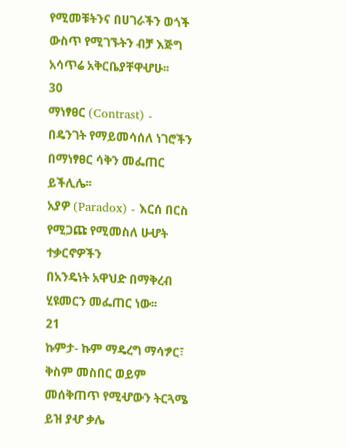የሚመቹትንና በሀገራችን ወጎች ውስጥ የሚገኙትን ብቻ እጅግ
አሳጥሬ አቅርቤያቸዋሇሁ፡፡
30
ማነፃፀር (Contrast) - በዴንገት የማይመሳሰለ ነገሮችን በማነፃፀር ሳቅን መፌጠር
ይችሊሌ፡፡
አያዎ (Paradox) - እርሰ በርስ የሚጋጩ የሚመስለ ሁሇት ተቃርኖዎችን
በአንዴነት አዋህድ በማቅረብ ሂዩመርን መፌጠር ነው፡፡
21
ኩምታ- ኩም ማዴረግ ማሳፇር፣ ቅስም መስበር ወይም መሰቅጠጥ የሚሇውን ትርጓሜ ይዝ ያሇ ቃሌ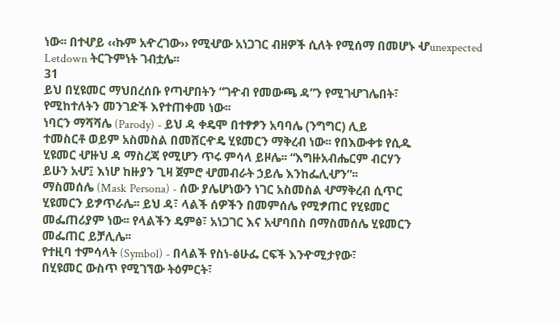ነው፡፡ በተሇይ ‹‹ኩም አዯረገው›› የሚሇው አነጋገር ብዘዎች ሲለት የሚሰማ በመሆኑ ሇunexpected
Letdown ትርጉምነት ገብቷሌ፡፡
31
ይህ በሂዩመር ማህበረሰቡ የጣሇበትን “ገዯብ የመውጫ ዳ”ን የሚገሇገሌበት፣
የሚከተለትን መንገድች እየተጠቀመ ነው፡፡
ነባርን ማሻሻሌ (Parody) - ይህ ዳ ቀዴሞ በተፃፇን አባባሌ (ንግግር) ሊይ
ተመስርቶ ወይም አስመስል በመሸርዯዴ ሂዩመርን ማቅረብ ነው፡፡ የበእውቀቱ የሲዱ
ሂዩመር ሇዙህ ዳ ማስረጃ የሚሆን ጥሩ ምሳላ ይዞሌ፡፡ “እግዙአብሔርም ብርሃን
ይሁን አሇ፤ እነሆ ከዙያን ጊዛ ጀምሮ ሇመብራት ኃይሌ እንከፌሊሇን”፡፡
ማስመሰሌ (Mask Persona) - ሰው ያሌሆነውን ነገር አስመስል ሇማቅረብ ሲጥር
ሂዩመርን ይፇጥራሌ፡፡ ይህ ዳ፣ ላልች ሰዎችን በመምሰሌ የሚፇጠር የሂዩመር
መፌጠሪያም ነው፡፡ የላልችን ዴምፅ፣ አነጋገር እና አሇባበስ በማስመሰሌ ሂዩመርን
መፌጠር ይቻሊሌ፡፡
የተዚባ ተምሳላት (Symbol) - በላልች የስነ-ፅሁፌ ርፍች እንዯሚታየው፣
በሂዩመር ውስጥ የሚገኘው ትዕምርት፣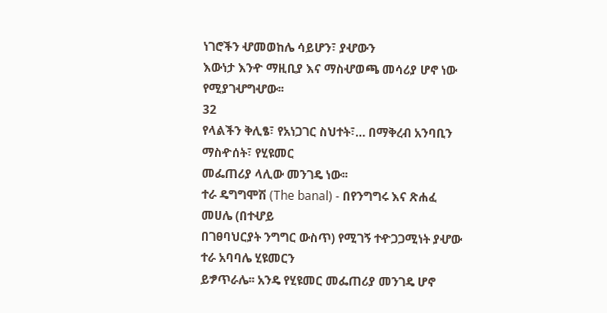ነገሮችን ሇመወከሌ ሳይሆን፣ ያሇውን
እውነታ እንዯ ማዚቢያ እና ማስሇወጫ መሳሪያ ሆኖ ነው የሚያገሇግሇው፡፡
32
የላልችን ቅሊፄ፣ የአነጋገር ስህተት፣… በማቅረብ አንባቢን ማስዯሰት፣ የሂዩመር
መፌጠሪያ ላሊው መንገዴ ነው፡፡
ተራ ዴግግሞሽ (The banal) - በየንግግሩ እና ጽሐፈ መሀሌ (በተሇይ
በገፀባህርያት ንግግር ውስጥ) የሚገኝ ተዯጋጋሚነት ያሇው ተራ አባባሌ ሂዩመርን
ይፇጥራሌ፡፡ አንዴ የሂዩመር መፌጠሪያ መንገዴ ሆኖ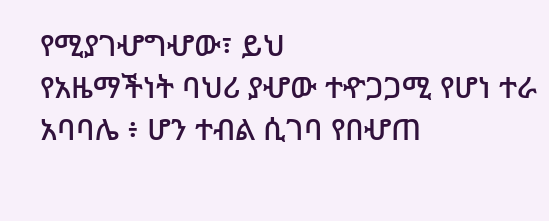የሚያገሇግሇው፣ ይህ
የአዜማችነት ባህሪ ያሇው ተዯጋጋሚ የሆነ ተራ አባባሌ ፥ ሆን ተብል ሲገባ የበሇጠ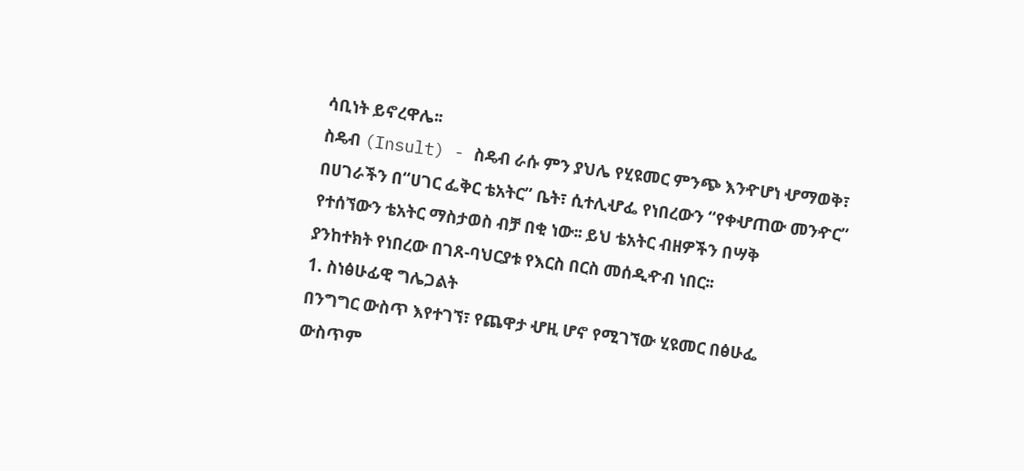ሳቢነት ይኖረዋሌ፡፡
ስዴብ (Insult) - ስዴብ ራሱ ምን ያህሌ የሂዩመር ምንጭ እንዯሆነ ሇማወቅ፣
በሀገራችን በ“ሀገር ፌቅር ቴአትር” ቤት፣ ሲተሊሇፌ የነበረውን “የቀሇጠው መንዯር”
የተሰኘውን ቴአትር ማስታወስ ብቻ በቂ ነው፡፡ ይህ ቴአትር ብዘዎችን በሣቅ
ያንከተክት የነበረው በገጸ-ባህርያቱ የእርስ በርስ መሰዲዯብ ነበር፡፡
1. ስነፅሁፊዊ ግሌጋልት
በንግግር ውስጥ እየተገኘ፣ የጨዋታ ሇዚ ሆኖ የሚገኘው ሂዩመር በፅሁፌ
ውስጥም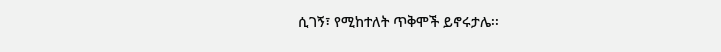ሲገኝ፣ የሚከተለት ጥቅሞች ይኖሩታሌ፡፡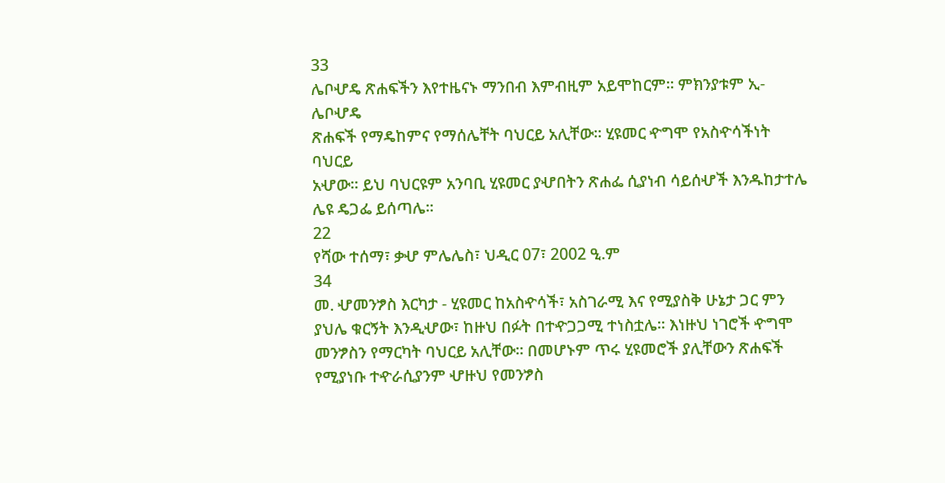33
ሌቦሇዴ ጽሐፍችን እየተዜናኑ ማንበብ እምብዚም አይሞከርም፡፡ ምክንያቱም ኢ-ሌቦሇዴ
ጽሐፍች የማዴከምና የማሰሌቸት ባህርይ አሊቸው፡፡ ሂዩመር ዯግሞ የአስዯሳችነት ባህርይ
አሇው፡፡ ይህ ባህርዩም አንባቢ ሂዩመር ያሇበትን ጽሐፌ ሲያነብ ሳይሰሇች እንዱከታተሌ
ሌዩ ዴጋፌ ይሰጣሌ፡፡
22
የሻው ተሰማ፣ ቃሇ ምሌሌስ፣ ህዲር 07፣ 2002 ዒ.ም
34
መ. ሇመንፇስ እርካታ - ሂዩመር ከአስዯሳች፣ አስገራሚ እና የሚያስቅ ሁኔታ ጋር ምን
ያህሌ ቁርኝት እንዲሇው፣ ከዙህ በፉት በተዯጋጋሚ ተነስቷሌ፡፡ እነዙህ ነገሮች ዯግሞ
መንፇስን የማርካት ባህርይ አሊቸው፡፡ በመሆኑም ጥሩ ሂዩመሮች ያሊቸውን ጽሐፍች
የሚያነቡ ተዯራሲያንም ሇዙህ የመንፇስ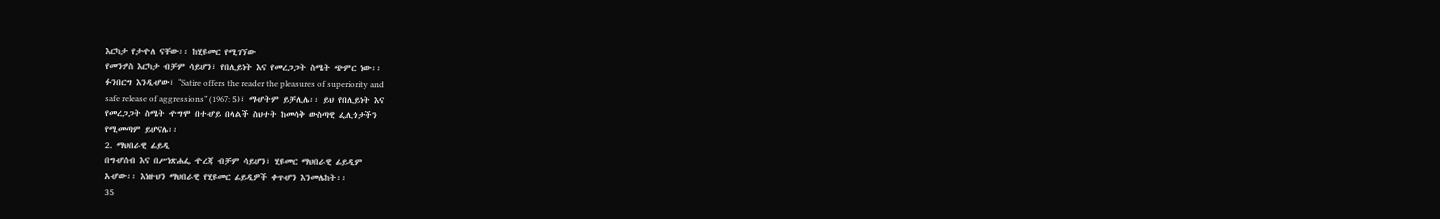እርካታ የታዯለ ናቸው፡፡ ከሂዩመር የሚገኘው
የመንፇስ እርካታ ብቻም ሳይሆን፣ የበሊይነት እና የመረጋጋት ስሜት ጭምር ነው፡፡
ፉንበርግ እንዲሇው፣ “Satire offers the reader the pleasures of superiority and
safe release of aggressions” (1967: 5)፣ ማሇትም ይቻሊሌ፡፡ ይህ የበሊይነት እና
የመረጋጋት ስሜት ዯግሞ በተሇይ በላልች ስህተት ከመሳቅ ውስጣዊ ፌሊጎታችን
የሚመጣም ይሆናሌ፡፡
2. ማህበራዊ ፊይዲ
በግሇሰብ እና በሥነጽሐፌ ዯረጃ ብቻም ሳይሆን፣ ሂዩመር ማህበራዊ ፊይዲም
አሇው፡፡ እነዙህን ማህበራዊ የሂዩመር ፊይዲዎች ቀጥሇን እንመሌከት፡፡
35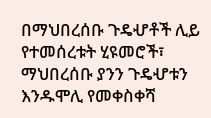በማህበረሰቡ ጉዴሇቶች ሊይ የተመሰረቱት ሂዩመሮች፣ ማህበረሰቡ ያንን ጉዴሇቱን
እንዱሞሊ የመቀስቀሻ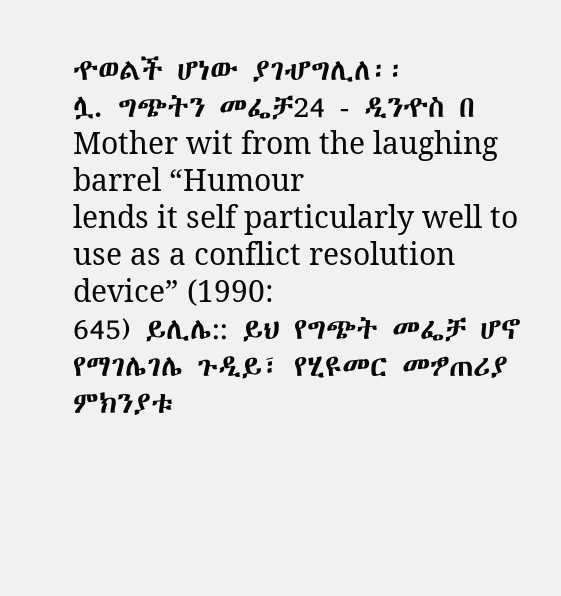ዯወልች ሆነው ያገሇግሊለ፡፡
ሏ. ግጭትን መፌቻ24 - ዲንዯስ በ Mother wit from the laughing barrel “Humour
lends it self particularly well to use as a conflict resolution device” (1990:
645) ይሊሌ:: ይህ የግጭት መፌቻ ሆኖ የማገሌገሌ ጉዲይ፣ የሂዩመር መፇጠሪያ
ምክንያቱ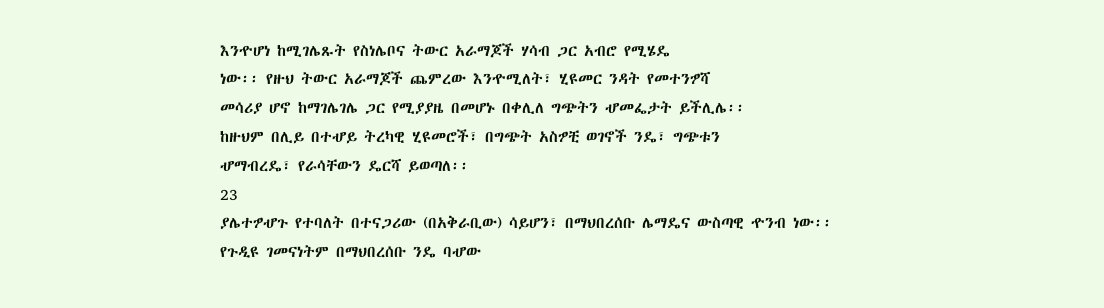እንዯሆነ ከሚገሌጹት የስነሌቦና ትውር አራማጆች ሃሳብ ጋር አብሮ የሚሄዴ
ነው፡፡ የዙህ ትውር አራማጆች ጨምረው እንዯሚለት፣ ሂዩመር ንዳት የመተንፇሻ
መሳሪያ ሆኖ ከማገሌገሌ ጋር የሚያያዜ በመሆኑ በቀሊለ ግጭትን ሇመፌታት ይችሊሌ፡፡
ከዙህም በሊይ በተሇይ ትረካዊ ሂዩመሮች፣ በግጭት አስፇቺ ወገኖች ንዴ፣ ግጭቱን
ሇማብረዴ፣ የራሳቸውን ዴርሻ ይወጣለ፡፡
23
ያሌተፇሇጉ የተባለት በተናጋሪው (በአቅራቢው) ሳይሆን፣ በማህበረሰቡ ሌማዴና ውስጣዊ ዯንብ ነው፡፡
የጉዲዩ ገመናነትም በማህበረሰቡ ንዴ ባሇው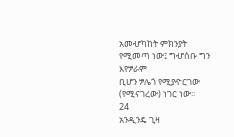አመሇካከት ምክንያት የሚመጣ ነው፤ ግሇሰቡ ግን እየፇራም
ቢሆን ፇሌጎ የሚያዯርገው (የሚናገረው) ነገር ነው፡፡
24
አንዲንዴ ጊዛ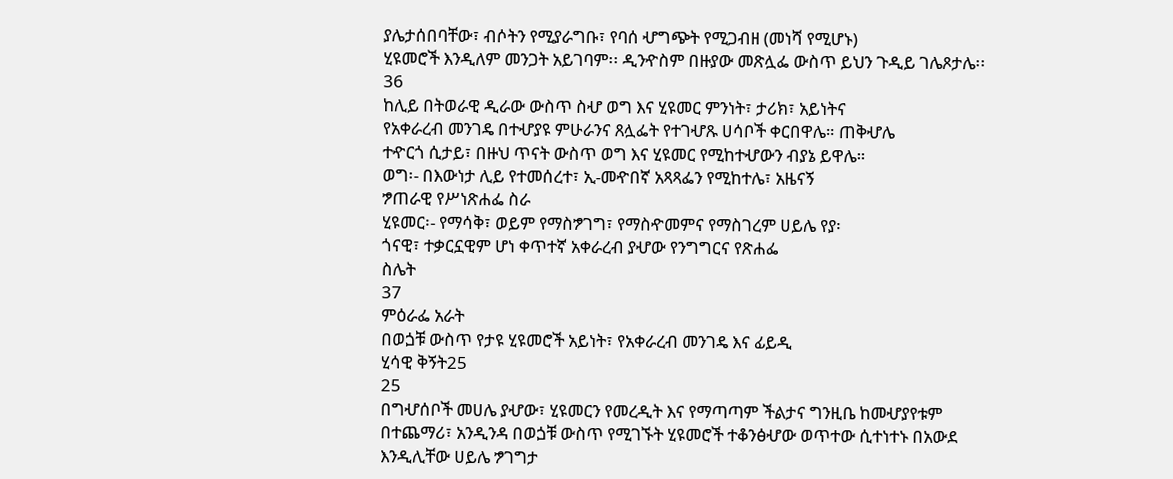ያሌታሰበባቸው፣ ብሶትን የሚያራግቡ፣ የባሰ ሇግጭት የሚጋብዘ (መነሻ የሚሆኑ)
ሂዩመሮች እንዲለም መንጋት አይገባም፡፡ ዲንዯስም በዙያው መጽሏፌ ውስጥ ይህን ጉዲይ ገሌጾታሌ፡፡
36
ከሊይ በትወራዊ ዲራው ውስጥ ስሇ ወግ እና ሂዩመር ምንነት፣ ታሪክ፣ አይነትና
የአቀራረብ መንገዴ በተሇያዩ ምሁራንና ጸሏፌት የተገሇጹ ሀሳቦች ቀርበዋሌ። ጠቅሇሌ
ተዯርጎ ሲታይ፣ በዙህ ጥናት ውስጥ ወግ እና ሂዩመር የሚከተሇውን ብያኔ ይዋሌ።
ወግ፡- በእውነታ ሊይ የተመሰረተ፣ ኢ-መዯበኛ አጻጻፌን የሚከተሌ፣ አዜናኝ
ፇጠራዊ የሥነጽሐፌ ስራ
ሂዩመር፡- የማሳቅ፣ ወይም የማስፇገግ፣ የማስዯመምና የማስገረም ሀይሌ የያ፡
ጎናዊ፣ ተቃርኗዊም ሆነ ቀጥተኛ አቀራረብ ያሇው የንግግርና የጽሐፌ
ስሌት
37
ምዕራፌ አራት
በወጏቹ ውስጥ የታዩ ሂዩመሮች አይነት፣ የአቀራረብ መንገዴ እና ፊይዲ
ሂሳዊ ቅኝት25
25
በግሇሰቦች መሀሌ ያሇው፣ ሂዩመርን የመረዲት እና የማጣጣም ችልታና ግንዚቤ ከመሇያየቱም
በተጨማሪ፣ አንዲንዳ በወጏቹ ውስጥ የሚገኙት ሂዩመሮች ተቆንፅሇው ወጥተው ሲተነተኑ በአውደ
እንዲሊቸው ሀይሌ ፇገግታ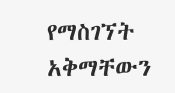የማስገኘት አቅማቸውን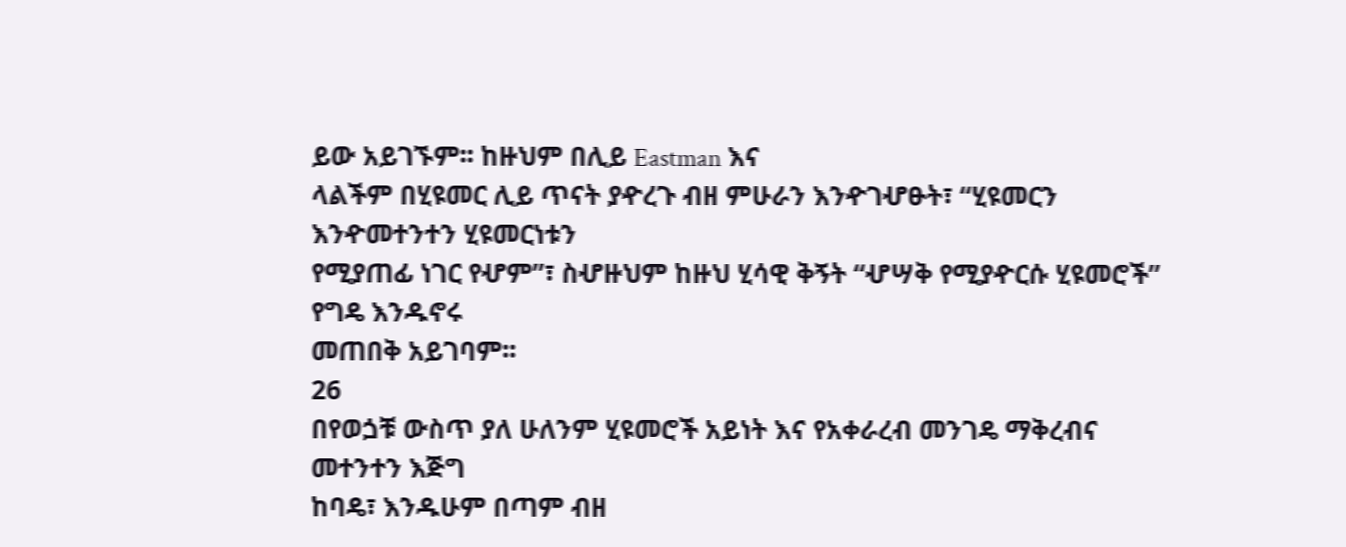ይው አይገኙም፡፡ ከዙህም በሊይ Eastman እና
ላልችም በሂዩመር ሊይ ጥናት ያዯረጉ ብዘ ምሁራን እንዯገሇፁት፣ “ሂዩመርን እንዯመተንተን ሂዩመርነቱን
የሚያጠፊ ነገር የሇም”፣ ስሇዙህም ከዙህ ሂሳዊ ቅኝት “ሇሣቅ የሚያዯርሱ ሂዩመሮች” የግዴ እንዱኖሩ
መጠበቅ አይገባም፡፡
26
በየወጏቹ ውስጥ ያለ ሁለንም ሂዩመሮች አይነት እና የአቀራረብ መንገዴ ማቅረብና መተንተን እጅግ
ከባዴ፣ እንዱሁም በጣም ብዘ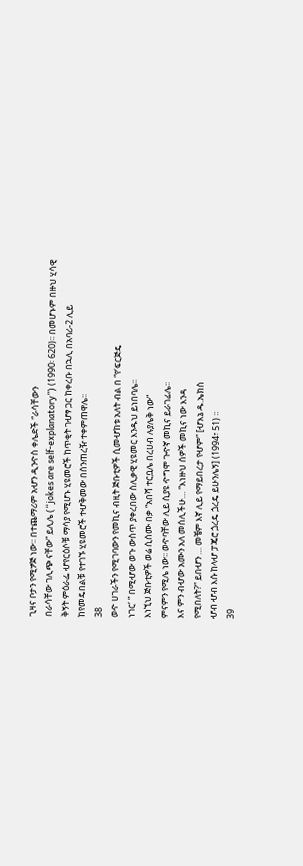ጊዛና ቦታን የሚፇጅ ነው፡፡ በተጨማሪም አሇን ዲንዯስ ቀሌድች “ራሳቸውን
በራሳቸው ገሊጭ ናቸው” ይሊሌ (“jokes are self-explanatory”) (1990፡ 620)፡፡ በመሆኑም በዙህ ሂሳዊ
ቅኝት ምዕራፌ ሇየርዕሶቹ ማሳያ የሚሆኑ ሂዩመሮች ከጥቂት ገሇፃ ጋር ከቀረቡ በኋሊ በአባሪ-2 ሊይ
ከየመዴበልቹ የተገኙ ሂዩመሮች ተሇቅመው በሰንጠረዥ ተቀምጠዋሌ፡፡
38
ወዯ ሀገራችን የሚገባውን የመኪና ብዚት ጅቡቲዎች ሲመሇከቱ አለት ብል በ “የ‘ፍርጅዴ
ነገር’ ” በሚሇው ወጉ ውስጥ ያቀረበው ስሊቃዊ ሂዩመር እንዱህ ይነበባሌ፡፡
እነኚህ ጅቡቲዎች ወሬ ሲሰሙ በቃ “አበሻ ተርቧሌ በረሀብ ሉያሌቅ ነው”
ምናምን የሚሌ ነው፡፡ ወዯባቸው ሊይ ሲያዩ ዯግሞ ጉዯኛ መኪና ይራገፊሌ፡፡
እና ምን ብሇው አሙን አለ መሰሊችሁ… “እነዙህ ሰዎች መኪና ነው እንዳ
የሚበለት?” ይበሇን … መቼም እኛ ሊይ የማይበረታ የሇም” [ሇእኔ ዱ.ኤክስ
ሇብ ሇብ እሱ ከላሇ ፓጄሮ ጏረዴ ጏረዴ ይሁንሌኝ] (1994፣ 51) ፡፡
39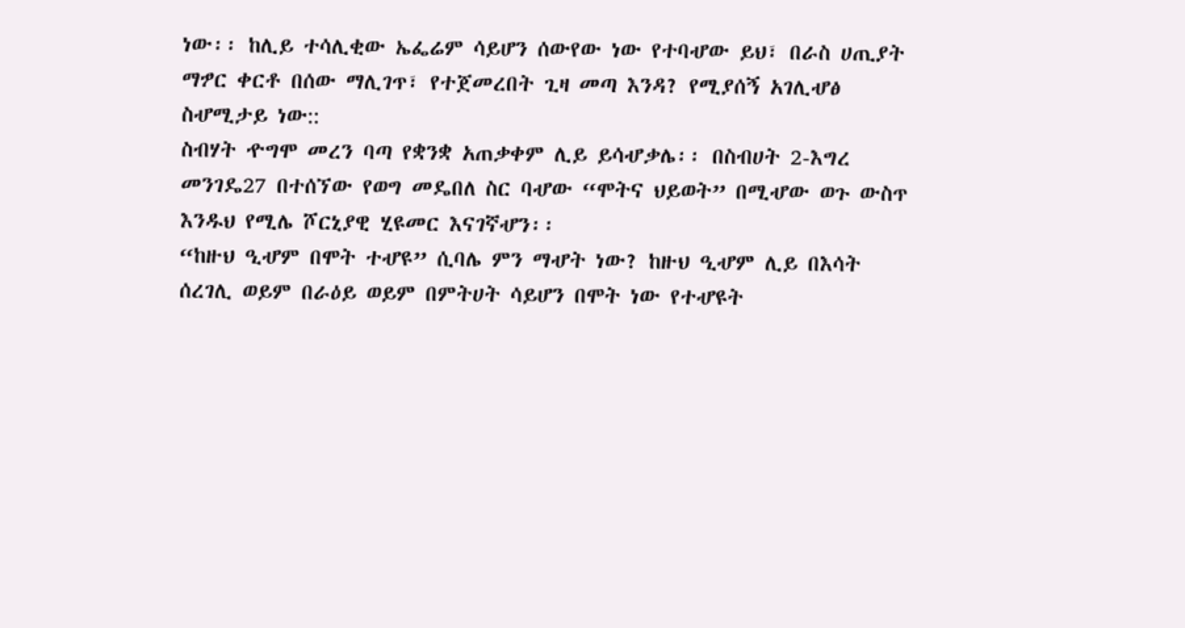ነው፡፡ ከሊይ ተሳሊቂው ኤፌሬም ሳይሆን ሰውየው ነው የተባሇው ይህ፣ በራስ ሀጢያት
ማፇር ቀርቶ በሰው ማሊገጥ፣ የተጀመረበት ጊዛ መጣ እንዳ? የሚያሰኝ አገሊሇፅ
ስሇሚታይ ነው::
ስብሃት ዯግሞ መረን ባጣ የቋንቋ አጠቃቀም ሊይ ይሳሇቃሌ፡፡ በስብሀት 2-እግረ
መንገዴ27 በተሰኘው የወግ መዴበለ ስር ባሇው “ሞትና ህይወት” በሚሇው ወጉ ውስጥ
እንዱህ የሚሌ ሾርኒያዊ ሂዩመር እናገኛሇን፡፡
“ከዙህ ዒሇም በሞት ተሇዩ” ሲባሌ ምን ማሇት ነው? ከዙህ ዒሇም ሊይ በእሳት
ሰረገሊ ወይም በራዕይ ወይም በምትሀት ሳይሆን በሞት ነው የተሇዩት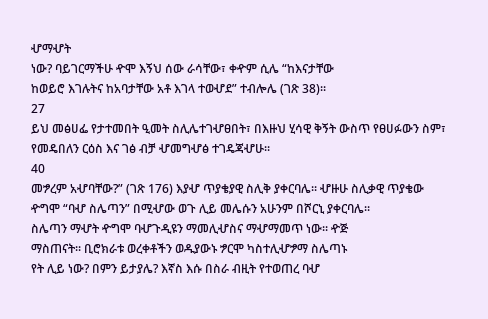ሇማሇት
ነው? ባይገርማችሁ ዯሞ እኝህ ሰው ራሳቸው፣ ቀዯም ሲሌ “ከእናታቸው
ከወይሮ እገሉትና ከአባታቸው አቶ እገላ ተወሇደ” ተብሎሌ (ገጽ 38)፡፡
27
ይህ መፅሀፌ የታተመበት ዒመት ስሊሌተገሇፀበት፣ በእዙህ ሂሳዊ ቅኝት ውስጥ የፀሀፉውን ስም፣
የመዴበለን ርዕስ እና ገፅ ብቻ ሇመግሇፅ ተገዴጃሇሁ፡፡
40
መፇረም አሇባቸው?” (ገጽ 176) እያሇ ጥያቄያዊ ስሊቅ ያቀርባሌ፡፡ ሇዙሁ ስሊቃዊ ጥያቄው
ዯግሞ “ባሇ ስሌጣን” በሚሇው ወጉ ሊይ መሌሱን አሁንም በሾርኒ ያቀርባሌ፡፡
ስሌጣን ማሇት ዯግሞ ባሇጉዲዩን ማመሊሇስና ማሇማመጥ ነው፡፡ ዯጅ
ማስጠናት፡፡ ቢሮክራቱ ወረቀቶችን ወዱያውኑ ፇርሞ ካስተሊሇፇማ ስሌጣኑ
የት ሊይ ነው? በምን ይታያሌ? እኛስ እሱ በስራ ብዚት የተወጠረ ባሇ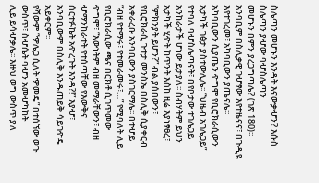ስሌጣን መሆኑን እንዳት እናውቃሇን? እሱስ ስሌጣን ያሇው ባሇስሌጣን
መሆኑን በምን ያረጋግጣሌ? (ገጽ 180)፡፡
አንባቢም በስሊቃዊ ገሇፃው እየተዜናና፣ በጉዲዩ እየተገረመ፣ አካባቢውን ያጤናሌ፡፡
አካባቢውን ሲያጤን ዯግሞ የቢሮክራሲውን አታካች ገፅታ ያስተውሊሌ፡፡ “ህዜብ አገሌጋይ”
የተባለ ባሇስሌጣናት፣ በየቦታው ተገሌጋይ አንከራታች ሆነው ይታያለ፡፡ ስብሃትም ይህን
አታካች ሂዯት ከጥንት እስከ ዚሬ እያነፃፀረ፣ “ምክንያት ይሆን?” ብል ያሰበውን፣
የቢሮክራሲ ጉተታ መንስኤ በስሊቅ ሲያቀርብ አቀራረቡ አንባቢውን ያስገርማሌ፡፡ በተሇይ
“ብዘ የተማሩ፣ የተመራመሩ፣…” የሚባለት ሊይ የቢሮክራሲው ጫና በርክቶ ሲገጥመው
ዯግሞ፣ “እውነትም ብዘ መማራቸውን፣ ብዘ ሇማንከራተት የተሰጣቸው የእውቅና
ሰርተፉኬት አዯረጉት እንዳ?!” እያሇ፣ አንባቢውም በስሊቅ እንዱጠይቅ ሳይገዯዴ
አይቀርም፡፡
የሻውም “ዏሌጋ ሲለት ዏመዴ” በተሰኘው ወጉ ውስጥ፣ ስሇሴት ባሇን አመሇካከት
ሊይ ይሳሇቃሌ፡፡ እዙህ ወግ ውስጥ ያለ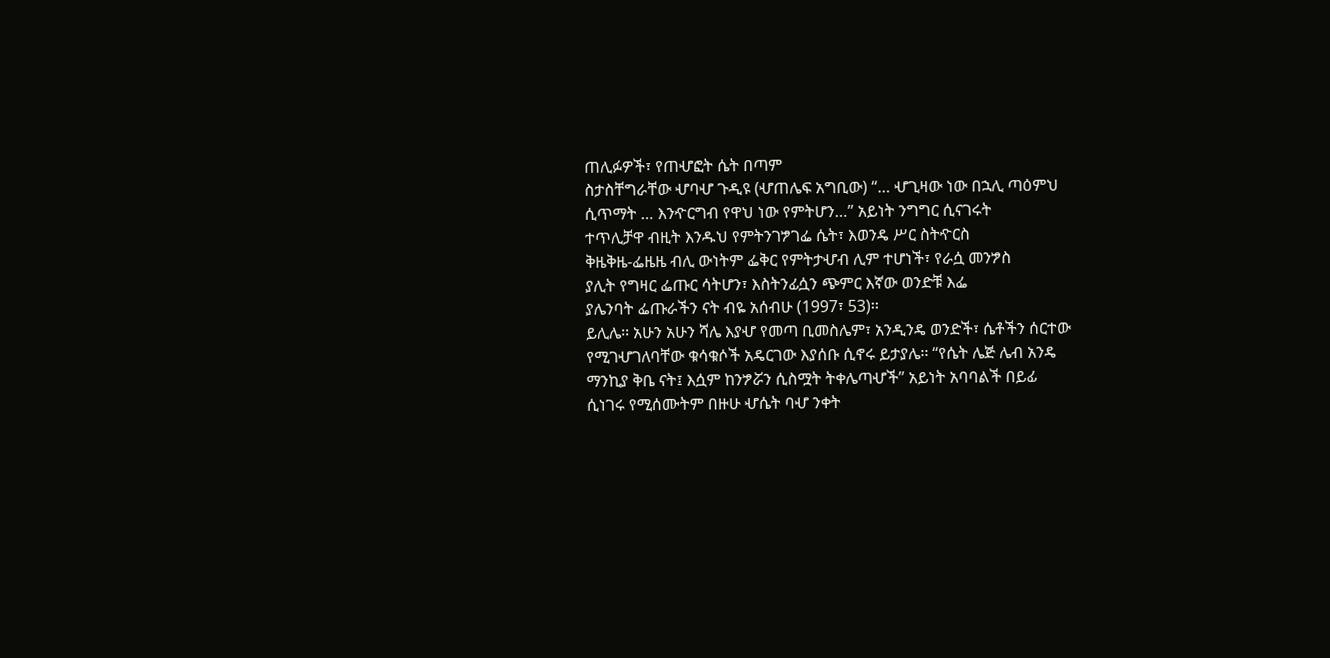ጠሊፉዎች፣ የጠሇፎት ሴት በጣም
ስታስቸግራቸው ሇባሇ ጉዲዩ (ሇጠሌፍ አግቢው) “… ሇጊዛው ነው በኋሊ ጣዕምህ
ሲጥማት … እንዯርግብ የዋህ ነው የምትሆን…” አይነት ንግግር ሲናገሩት
ተጥሊቻዋ ብዚት እንዱህ የምትንገፇገፌ ሴት፣ እወንዴ ሥር ስትዯርስ
ቅዜቅዜ-ፌዜዜ ብሊ ውነትም ፌቅር የምትታሇብ ሊም ተሆነች፣ የራሷ መንፇስ
ያሊት የግዛር ፌጡር ሳትሆን፣ እስትንፊሷን ጭምር እኛው ወንድቹ እፌ
ያሌንባት ፌጡራችን ናት ብዬ አሰብሁ (1997፣ 53)፡፡
ይሊሌ፡፡ አሁን አሁን ሻሌ እያሇ የመጣ ቢመስሌም፣ አንዲንዴ ወንድች፣ ሴቶችን ሰርተው
የሚገሇገለባቸው ቁሳቁሶች አዴርገው እያሰቡ ሲኖሩ ይታያሌ፡፡ “የሴት ሌጅ ሌብ አንዴ
ማንኪያ ቅቤ ናት፤ እሷም ከንፇሯን ሲስሟት ትቀሌጣሇች” አይነት አባባልች በይፊ
ሲነገሩ የሚሰሙትም በዙሁ ሇሴት ባሇ ንቀት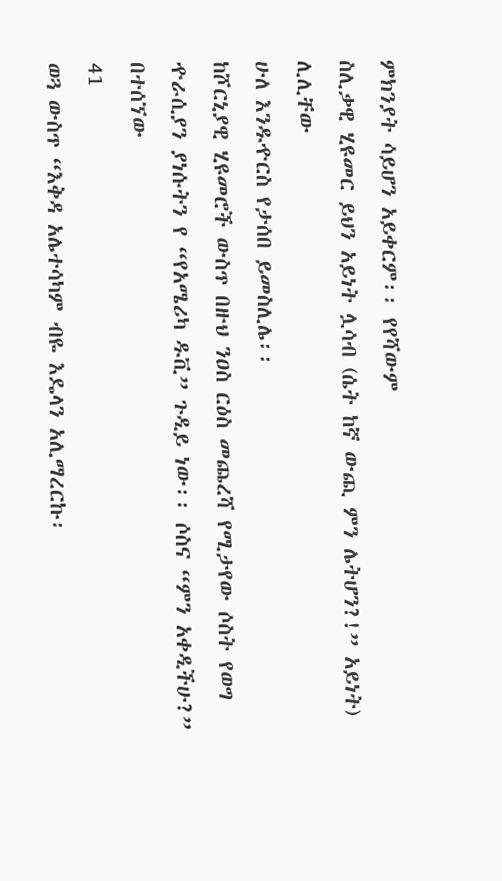ምክንያት ሳይሆን አይቀርም፡፡ የየሻውም
ስሊቃዊ ሂዩመር ይህን አይነት ሏሳብ (ሴት ከኛ ውጪ ምን ሌትሆን?!” አይነት) ሊሊቸው
ሁለ እንዱዯርስ የታሰበ ይመስሊሌ፡፡
ከሾርኒያዊ ሂዩመሮች ውስጥ በዙህ ንዐስ ርዕስ መጨረሻ የሚታየው ሶስት የወግ
ዯራሲያን ያነሱትን የ “የአሜሪካ ዱቪ” ጉዲይ ነው፡፡ ሶስና “ምን አቀዲችሁ?” በተሰኘው
41
ወጓ ውስጥ “እቅዳ አሌተሳካም ብዬ እዴላን አሊማረርኩ፡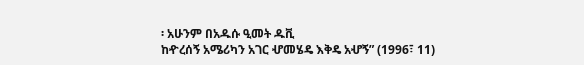፡ አሁንም በአዱሱ ዒመት ዱቪ
ከዯረሰኝ አሜሪካን አገር ሇመሄዴ እቅዴ አሇኝ” (1996፣ 11)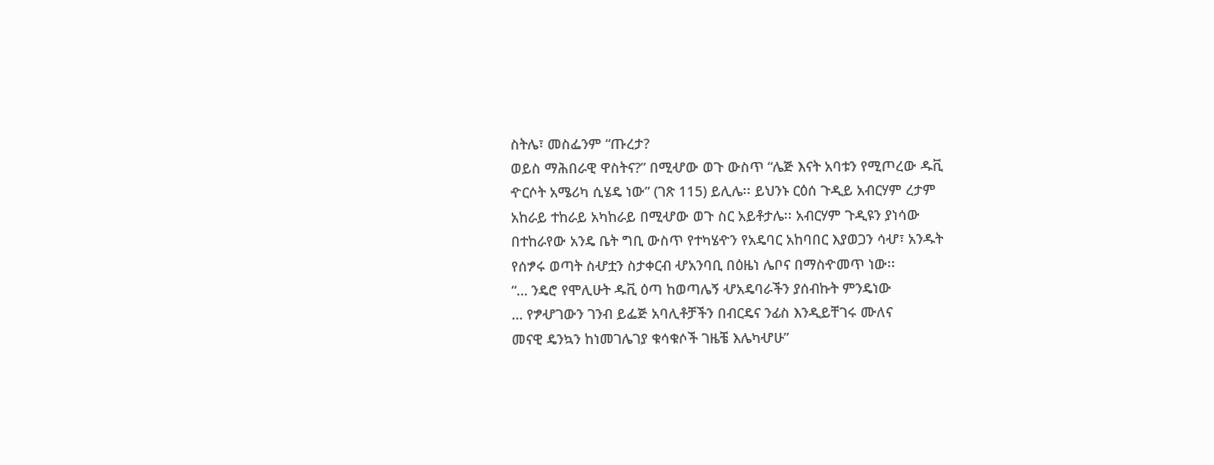ስትሌ፣ መስፌንም “ጡረታ?
ወይስ ማሕበራዊ ዋስትና?” በሚሇው ወጉ ውስጥ “ሌጅ እናት አባቱን የሚጦረው ዱቪ
ዯርሶት አሜሪካ ሲሄዴ ነው” (ገጽ 115) ይሊሌ፡፡ ይህንኑ ርዕሰ ጉዲይ አብርሃም ረታም
አከራይ ተከራይ አካከራይ በሚሇው ወጉ ስር አይቶታሌ፡፡ አብርሃም ጉዲዩን ያነሳው
በተከራየው አንዴ ቤት ግቢ ውስጥ የተካሄዯን የአዴባር አከባበር እያወጋን ሳሇ፣ አንዱት
የሰፇሩ ወጣት ስሇቷን ስታቀርብ ሇአንባቢ በዕዜነ ሌቦና በማስዯመጥ ነው፡፡
“… ንዴሮ የሞሊሁት ዱቪ ዕጣ ከወጣሌኝ ሇአዴባራችን ያሰብኩት ምንዴነው
… የፇሇገውን ገንብ ይፌጅ አባሊቶቻችን በብርዴና ንፊስ እንዲይቸገሩ ሙለና
መናዊ ዴንኳን ከነመገሌገያ ቁሳቁሶች ገዜቼ እሌካሇሁ”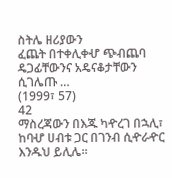ስትሌ ዘሪያውን
ፈጨት በተቀሊቀሇ ጭብጨባ ዴጋፊቸውንና አዴናቆታቸውን ሲገሌጡ …
(1999፣ 57)
42
ማስረጃውን በእጁ ካዯረገ በኋሊ፣ ከባሇ ሀብቱ ጋር በገንብ ሲዯራዯር እንዱህ ይሊሌ፡፡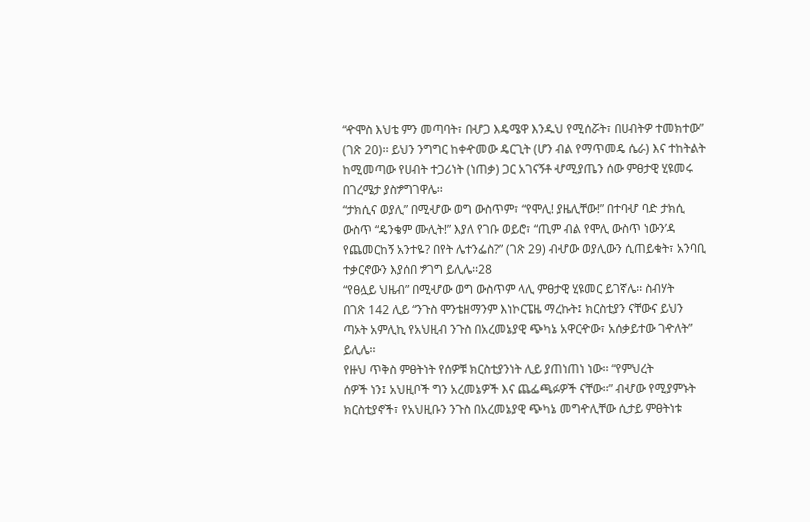“ዯሞስ እህቴ ምን መጣባት፣ በሇጋ እዴሜዋ እንዱህ የሚሰሯት፣ በሀብትዎ ተመክተው”
(ገጽ 20)፡፡ ይህን ንግግር ከቀዯመው ዴርጊት (ሆን ብል የማጥመዴ ሴራ) እና ተከትልት
ከሚመጣው የሀብት ተጋሪነት (ነጠቃ) ጋር አገናኝቶ ሇሚያጤን ሰው ምፀታዊ ሂዩመሩ
በገረሜታ ያስፇግገዋሌ፡፡
“ታክሲና ወያሊ” በሚሇው ወግ ውስጥም፣ “የሞሊ! ያዜሊቸው!” በተባሇ ባድ ታክሲ
ውስጥ “ዴንቄም ሙሊት!” እያለ የገቡ ወይሮ፣ “ጢም ብል የሞሊ ውስጥ ነውን’ዳ
የጨመርከኝ አንተዬ? በየት ሌተንፌስ?” (ገጽ 29) ብሇው ወያሊውን ሲጠይቁት፣ አንባቢ
ተቃርኖውን እያሰበ ፇገግ ይሊሌ፡፡28
“የፀሏይ ህዜብ” በሚሇው ወግ ውስጥም ላሊ ምፀታዊ ሂዩመር ይገኛሌ፡፡ ስብሃት
በገጽ 142 ሊይ “ንጉስ ሞንቴዘማንም እነኮርፔዜ ማረኩት፤ ክርስቲያን ናቸውና ይህን
ጣኦት አምሊኪ የአህዚብ ንጉስ በአረመኔያዊ ጭካኔ አዋርዯው፣ አሰቃይተው ገዯለት”
ይሊሌ፡፡
የዙህ ጥቅስ ምፀትነት የሰዎቹ ክርስቲያንነት ሊይ ያጠነጠነ ነው፡፡ “የምህረት
ሰዎች ነን፤ አህዚቦች ግን አረመኔዎች እና ጨፌጫፉዎች ናቸው፡፡” ብሇው የሚያምኑት
ክርስቲያኖች፣ የአህዚቡን ንጉስ በአረመኔያዊ ጭካኔ መግዯሊቸው ሲታይ ምፀትነቱ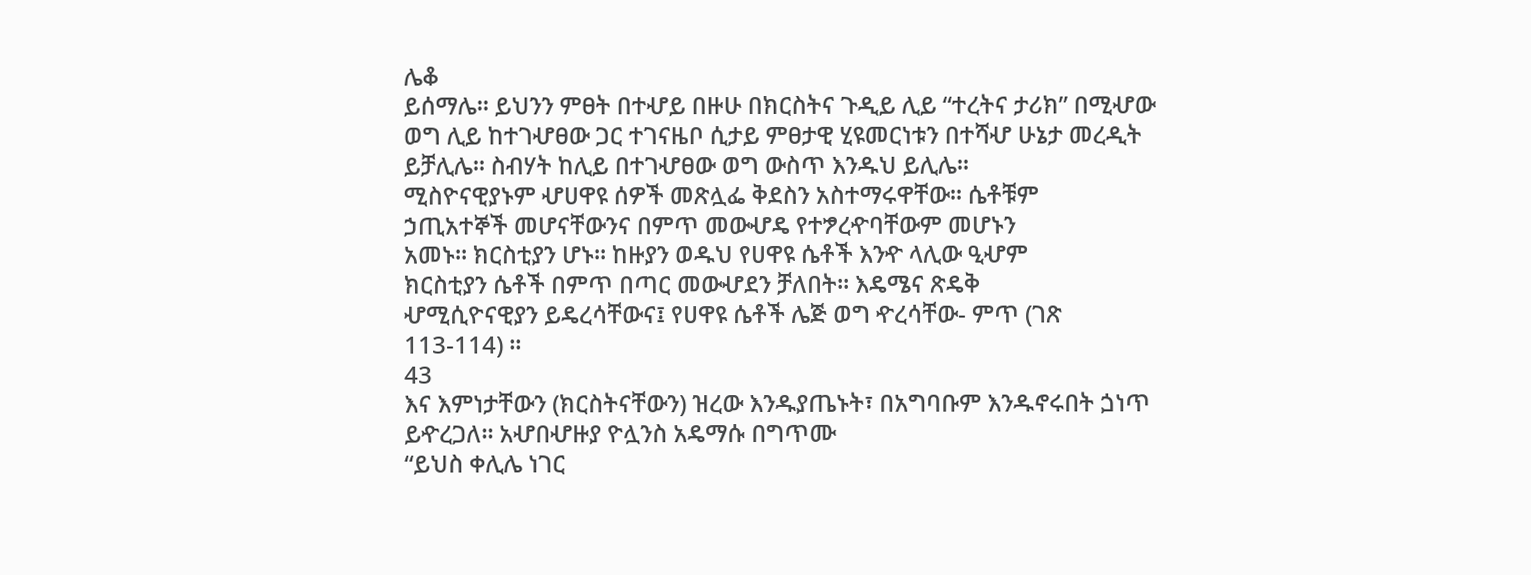ሌቆ
ይሰማሌ፡፡ ይህንን ምፀት በተሇይ በዙሁ በክርስትና ጉዲይ ሊይ “ተረትና ታሪክ” በሚሇው
ወግ ሊይ ከተገሇፀው ጋር ተገናዜቦ ሲታይ ምፀታዊ ሂዩመርነቱን በተሻሇ ሁኔታ መረዲት
ይቻሊሌ፡፡ ስብሃት ከሊይ በተገሇፀው ወግ ውስጥ እንዱህ ይሊሌ፡፡
ሚስዮናዊያኑም ሇሀዋዩ ሰዎች መጽሏፌ ቅደስን አስተማሩዋቸው፡፡ ሴቶቹም
ኃጢአተኞች መሆናቸውንና በምጥ መውሇዴ የተፇረዯባቸውም መሆኑን
አመኑ፡፡ ክርስቲያን ሆኑ፡፡ ከዙያን ወዱህ የሀዋዩ ሴቶች እንዯ ላሊው ዒሇም
ክርስቲያን ሴቶች በምጥ በጣር መውሇደን ቻለበት፡፡ እዴሜና ጽዴቅ
ሇሚሲዮናዊያን ይዴረሳቸውና፤ የሀዋዩ ሴቶች ሌጅ ወግ ዯረሳቸው- ምጥ (ገጽ
113-114) ፡፡
43
እና እምነታቸውን (ክርስትናቸውን) ዝረው እንዱያጤኑት፣ በአግባቡም እንዱኖሩበት ጏነጥ
ይዯረጋለ፡፡ አሇበሇዙያ ዮሏንስ አዴማሱ በግጥሙ
“ይህስ ቀሊሌ ነገር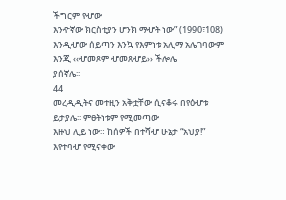ችግርም የሇው
እንዯኛው ክርስቲያን ሆንክ ማሇት ነው” (1990፣108)
እንዲሇው ሰይጣን እንኳ የእምነቱ አሊማ አሌገባውም እንጂ ‹‹ሇመጾም ሇመጸሇይ›› ችሎሌ
ያሰኛሌ፡፡
44
መረዲዲትና መተዚን አቅቷቸው ሲናቆሩ በየዕሇቱ ይታያሌ፡፡ ምፀትነቱም የሚመጣው
እዙህ ሊይ ነው። ከሰዎች በተሻሇ ሁኔታ “አህያ!” እየተባሇ የሚናቀው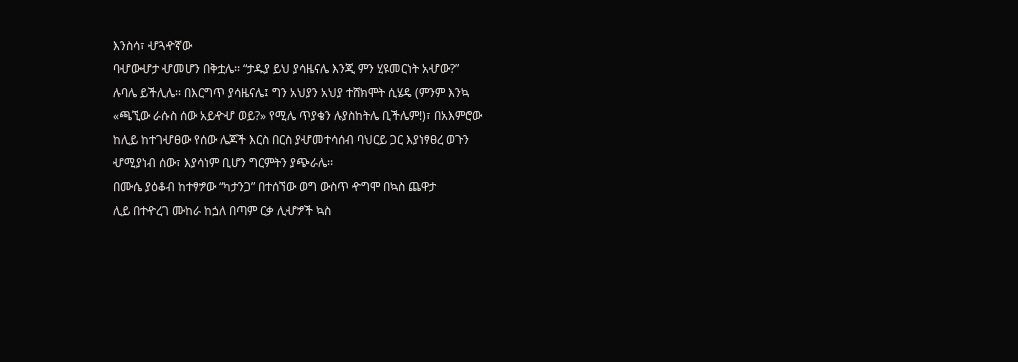እንስሳ፣ ሇጓዯኛው
ባሇውሇታ ሇመሆን በቅቷሌ፡፡ “ታዱያ ይህ ያሳዜናሌ እንጂ ምን ሂዩመርነት አሇው?”
ሉባሌ ይችሊሌ፡፡ በእርግጥ ያሳዜናሌ፤ ግን አህያን አህያ ተሸክሞት ሲሄዴ (ምንም እንኳ
«ጫኚው ራሱስ ሰው አይዯሇ ወይ?» የሚሌ ጥያቄን ሉያስከትሌ ቢችሌም!)፣ በአእምሮው
ከሊይ ከተገሇፀው የሰው ሌጆች እርስ በርስ ያሇመተሳሰብ ባህርይ ጋር እያነፃፀረ ወጉን
ሇሚያነብ ሰው፣ እያሳነም ቢሆን ግርምትን ያጭራሌ፡፡
በሙሴ ያዕቆብ ከተፃፇው “ካታንጋ” በተሰኘው ወግ ውስጥ ዯግሞ በኳስ ጨዋታ
ሊይ በተዯረገ ሙከራ ከጏለ በጣም ርቃ ሊሇፇች ኳስ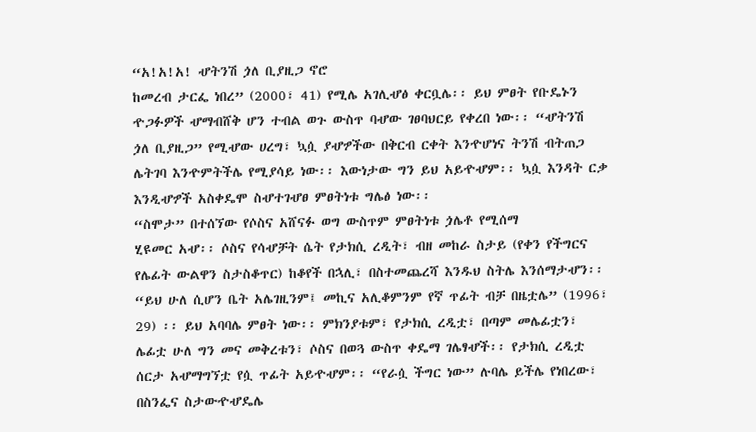“አ!አ!አ! ሇትንሽ ጏለ ቢያዚጋ ኖሮ
ከመረብ ታርፌ ነበረ” (2000፣ 41) የሚሌ አገሊሇፅ ቀርቧሌ፡፡ ይህ ምፀት የቡዴኑን
ዯጋፉዎች ሇማብሸቅ ሆን ተብል ወጉ ውስጥ ባሇው ገፀባህርይ የቀረበ ነው፡፡ “ሇትንሽ
ጏለ ቢያዚጋ” የሚሇው ሀረግ፣ ኳሷ ያሇፇችው በቅርብ ርቀት እንዯሆነና ትንሽ ብትጠጋ
ሌትገባ እንዯምትችሌ የሚያሳይ ነው፡፡ እውነታው ግን ይህ አይዯሇም፡፡ ኳሷ እንዳት ርቃ
እንዲሇፇች አስቀዴሞ ስሇተገሇፀ ምፀትነቱ ግሌፅ ነው፡፡
“ስሞታ” በተሰኘው የሶስና አሸናፉ ወግ ውስጥም ምፀትነቱ ጏሌቶ የሚሰማ
ሂዩመር አሇ፡፡ ሶስና የሳሇቻት ሴት የታክሲ ረዲት፣ ብዘ መከራ ስታይ (የቀን የችግርና
የሌፊት ውልዋን ስታስቆጥር) ከቆየች በኋሊ፣ በስተመጨረሻ እንዱህ ስትሌ እንሰማታሇን፡፡
“ይህ ሁለ ሲሆን ቤት አሌገዚንም፤ መኪና አሊቆምንም የኛ ጥፊት ብቻ በዜቷሌ” (1996፣
29) ፡፡ ይህ አባባሌ ምፀት ነው፡፡ ምክንያቱም፣ የታክሲ ረዲቷ፣ በጣም መሌፊቷን፣
ሌፊቷ ሁለ ግን መና መቅረቱን፣ ሶስና በወጓ ውስጥ ቀዴማ ገሌፃሇች፡፡ የታክሲ ረዲቷ
ሰርታ አሇማግኘቷ የሷ ጥፊት አይዯሇም፡፡ “የራሷ ችግር ነው” ሉባሌ ይችሌ የነበረው፣
በስንፌና ስታውዯሇዴሌ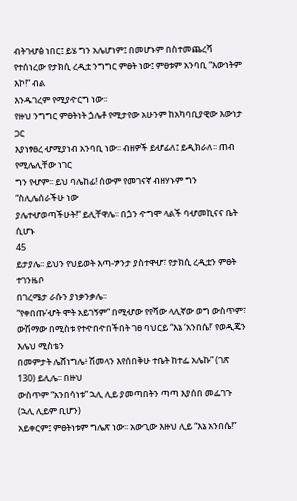ብትገሇፅ ነበር፤ ይሄ ግን አሌሆነም፤ በመሆኑም በስተመጨረሻ
የተሰነረው የታክሲ ረዲቷ ንግግር ምፀት ነው፤ ምፀቱም አንባቢ “እውነትም እኮ!” ብል
እንዱገረም የሚያዯርግ ነው፡፡
የዙህ ንግግር ምፀትነት ጏሌቶ የሚታየው አሁንም ከአካባቢያዊው እውነታ ጋር
እያነፃፀረ ሇሚያነብ አንባቢ ነው፡፡ ብዘዎች ይሇፊለ፤ ይዲክራለ፡፡ ጠብ የሚሌሊቸው ነገር
ግን የሇም፡፡ ይህ ባሌከፊ! ሰውም የመገናኛ ብዘሃኑም ግን “ስሊሌሰራችሁ ነው
ያሌተሇወጣችሁት!” ይሊቸዋሌ፡፡ በጏን ዯግሞ ላልች ባሇመኪናና ቤት ሲሆኑ
45
ይታያሌ፡፡ ይህን የህይወት እጣ-ፇንታ ያስተዋሇ፣ የታክሲ ረዲቷን ምፀት ተገንዜቦ
በገረሜታ ራሱን ያነቃንቃሌ፡፡
“የቀበጡ’ሇት ሞት አይገኝም” በሚሇው የየሻው ላሊኛው ወግ ውስጥም፣
ውሽማው በሚስቱ የተዯበዯበችበት ገፀ ባህርይ “እኔ ‘አንበሴ!’ የወዲጄን እሌህ ሚስቴን
በመምታት ሌሸነግሌ፥ ሽመላን እየሰበቅሁ ተቤት ከተፌ አሌኩ” (ገጽ 130) ይሊሌ፡፡ በዙህ
ውስጥም “አንበሳነቱ” ኋሊ ሊይ ያመጣበትን ጣጣ እያሰበ መፌገጉ (ኋሊ ሊይም ቢሆን)
አይቀርም፤ ምፀትነቱም ግሌጽ ነው፡፡ አውጊው እዙህ ሊይ “እኔ አንበሴ!”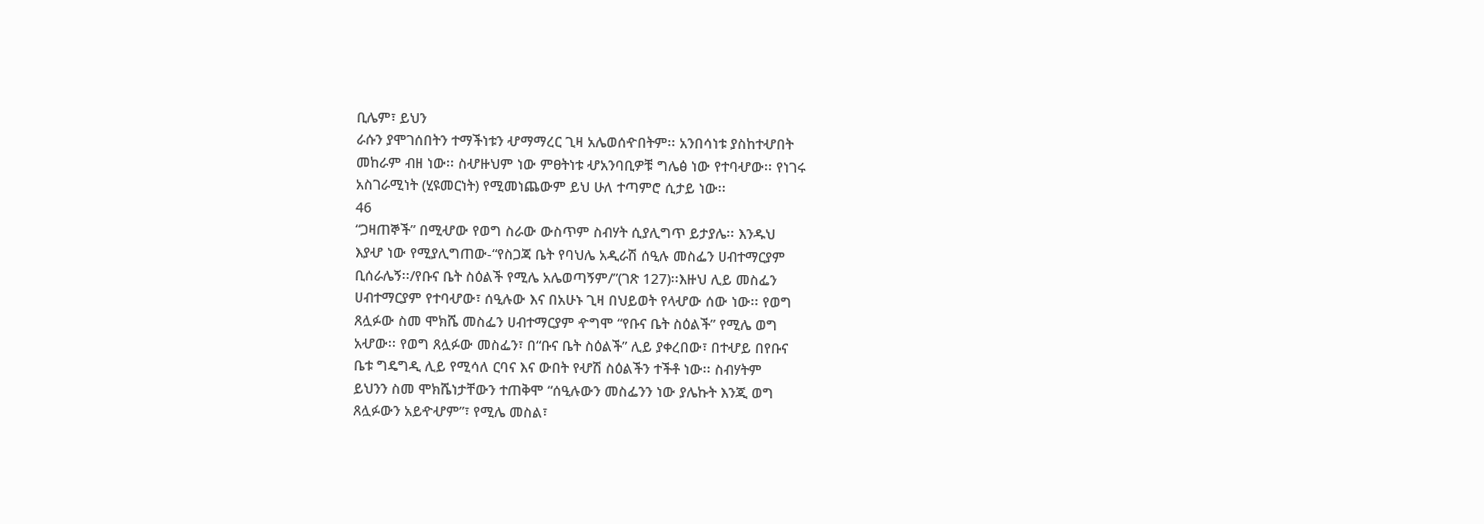ቢሌም፣ ይህን
ራሱን ያሞገሰበትን ተማችነቱን ሇማማረር ጊዛ አሌወሰዯበትም፡፡ አንበሳነቱ ያስከተሇበት
መከራም ብዘ ነው፡፡ ስሇዙህም ነው ምፀትነቱ ሇአንባቢዎቹ ግሌፅ ነው የተባሇው፡፡ የነገሩ
አስገራሚነት (ሂዩመርነት) የሚመነጨውም ይህ ሁለ ተጣምሮ ሲታይ ነው፡፡
46
“ጋዛጠኞች” በሚሇው የወግ ስራው ውስጥም ስብሃት ሲያሊግጥ ይታያሌ፡፡ እንዱህ
እያሇ ነው የሚያሊግጠው-“የስጋጃ ቤት የባህሌ አዲራሽ ሰዒሉ መስፌን ሀብተማርያም
ቢሰራሌኝ፡፡/የቡና ቤት ስዕልች የሚሌ አሌወጣኝም/”(ገጽ 127)፡፡እዙህ ሊይ መስፌን
ሀብተማርያም የተባሇው፣ ሰዒሉው እና በአሁኑ ጊዛ በህይወት የላሇው ሰው ነው፡፡ የወግ
ጸሏፉው ስመ ሞክሼ መስፌን ሀብተማርያም ዯግሞ “የቡና ቤት ስዕልች” የሚሌ ወግ
አሇው፡፡ የወግ ጸሏፉው መስፌን፣ በ“ቡና ቤት ስዕልች” ሊይ ያቀረበው፣ በተሇይ በየቡና
ቤቱ ግዴግዲ ሊይ የሚሳለ ርባና እና ውበት የሇሽ ስዕልችን ተችቶ ነው፡፡ ስብሃትም
ይህንን ስመ ሞክሼነታቸውን ተጠቅሞ “ሰዒሉውን መስፌንን ነው ያሌኩት እንጂ ወግ
ጸሏፉውን አይዯሇም”፣ የሚሌ መስል፣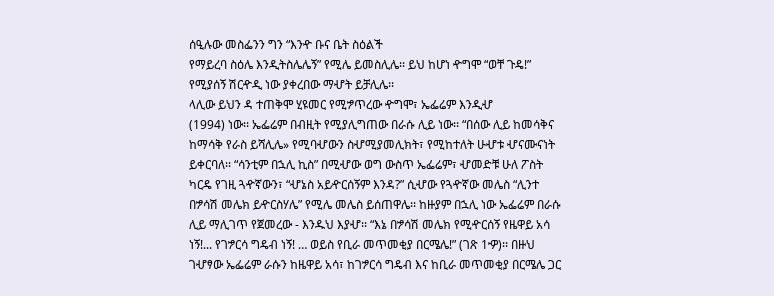ሰዒሉው መስፌንን ግን “እንዯ ቡና ቤት ስዕልች
የማይረባ ስዕሌ እንዲትስሌሌኝ” የሚሌ ይመስሊሌ፡፡ ይህ ከሆነ ዯግሞ “ወቸ ጉዴ!”
የሚያሰኝ ሽርዯዲ ነው ያቀረበው ማሇት ይቻሊሌ፡፡
ላሊው ይህን ዳ ተጠቅሞ ሂዩመር የሚፇጥረው ዯግሞ፣ ኤፌሬም እንዲሇ
(1994) ነው፡፡ ኤፌሬም በብዚት የሚያሊግጠው በራሱ ሊይ ነው፡፡ “በሰው ሊይ ከመሳቅና
ከማሳቅ የራስ ይሻሊሌ» የሚባሇውን ስሇሚያመሊክት፣ የሚከተለት ሁሇቱ ሇናሙናነት
ይቀርባለ፡፡ “ሳንቲም በኋሊ ኪስ” በሚሇው ወግ ውስጥ ኤፌሬም፣ ሇመድቹ ሁለ ፖስት
ካርዴ የገዚ ጓዯኛውን፣ “ሇኔስ አይዯርሰኝም እንዳ?” ሲሇው የጓዯኛው መሌስ “ሊንተ
በፇሳሽ መሌክ ይዯርስሃሌ” የሚሌ መሌስ ይሰጠዋሌ፡፡ ከዙያም በኋሊ ነው ኤፌሬም በራሱ
ሊይ ማሊገጥ የጀመረው - እንዱህ እያሇ፡፡ “እኔ በፇሳሽ መሌክ የሚዯርሰኝ የዜዋይ አሳ
ነኝ!... የገፇርሳ ግዴብ ነኝ! … ወይስ የቢራ መጥመቂያ በርሜሌ!” (ገጽ 1ዏ)፡፡ በዙህ
ገሇፃው ኤፌሬም ራሱን ከዜዋይ አሳ፣ ከገፇርሳ ግዴብ እና ከቢራ መጥመቂያ በርሜሌ ጋር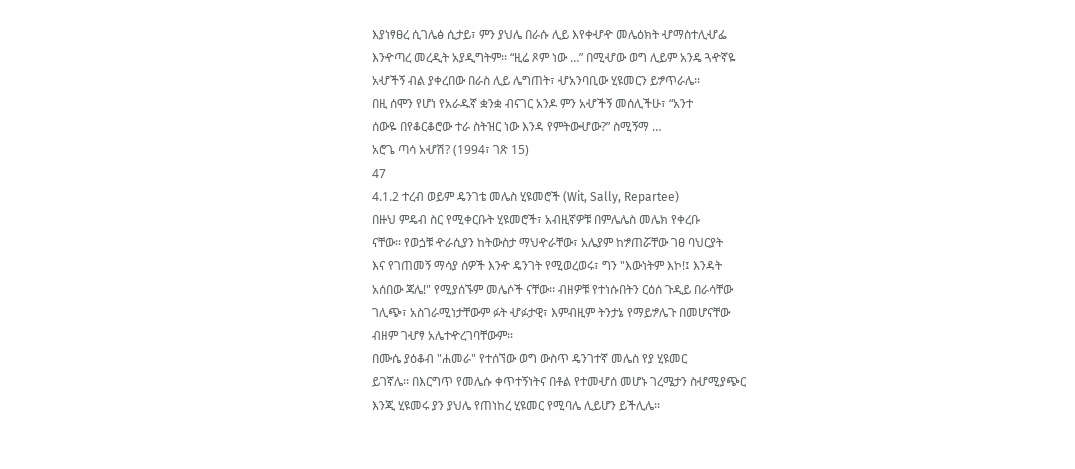እያነፃፀረ ሲገሌፅ ሲታይ፣ ምን ያህሌ በራሱ ሊይ እየቀሇዯ መሌዕክት ሇማስተሊሇፌ
እንዯጣረ መረዲት አያዲግትም፡፡ “ዚሬ ጾም ነው …” በሚሇው ወግ ሊይም አንዴ ጓዯኛዬ
አሇችኝ ብል ያቀረበው በራስ ሊይ ሌግጠት፣ ሇአንባቢው ሂዩመርን ይፇጥራሌ፡፡
በዚ ሰሞን የሆነ የአራዱኛ ቋንቋ ብናገር አንዶ ምን አሇችኝ መሰሊችሁ፣ “አንተ
ሰውዬ በየቆርቆሮው ተራ ስትዝር ነው እንዳ የምትውሇው?” ስሚኝማ …
አሮጌ ጣሳ አሇሽ? (1994፣ ገጽ 15)
47
4.1.2 ተረብ ወይም ዴንገቴ መሌስ ሂዩመሮች (Wit, Sally, Repartee)
በዙህ ምዴብ ስር የሚቀርቡት ሂዩመሮች፣ አብዚኛዎቹ በምሌሌስ መሌክ የቀረቡ
ናቸው፡፡ የወጏቹ ዯራሲያን ከትውስታ ማህዯራቸው፣ አሌያም ከፇጠሯቸው ገፀ ባህርያት
እና የገጠመኝ ማሳያ ሰዎች እንዯ ዴንገት የሚወረወሩ፣ ግን "እውነትም እኮ!፤ እንዳት
አሰበው ጃሌ!" የሚያሰኙም መሌሶች ናቸው፡፡ ብዘዎቹ የተነሱበትን ርዕሰ ጉዲይ በራሳቸው
ገሊጭ፣ አስገራሚነታቸውም ፉት ሇፉታዊ፣ እምብዚም ትንታኔ የማይፇሌጉ በመሆናቸው
ብዘም ገሇፃ አሌተዯረገባቸውም፡፡
በሙሴ ያዕቆብ "ሐመራ" የተሰኘው ወግ ውስጥ ዴንገተኛ መሌስ የያ ሂዩመር
ይገኛሌ፡፡ በእርግጥ የመሌሱ ቀጥተኝነትና በቶል የተመሇሰ መሆኑ ገረሜታን ስሇሚያጭር
እንጂ ሂዩመሩ ያን ያህሌ የጠነከረ ሂዩመር የሚባሌ ሊይሆን ይችሊሌ፡፡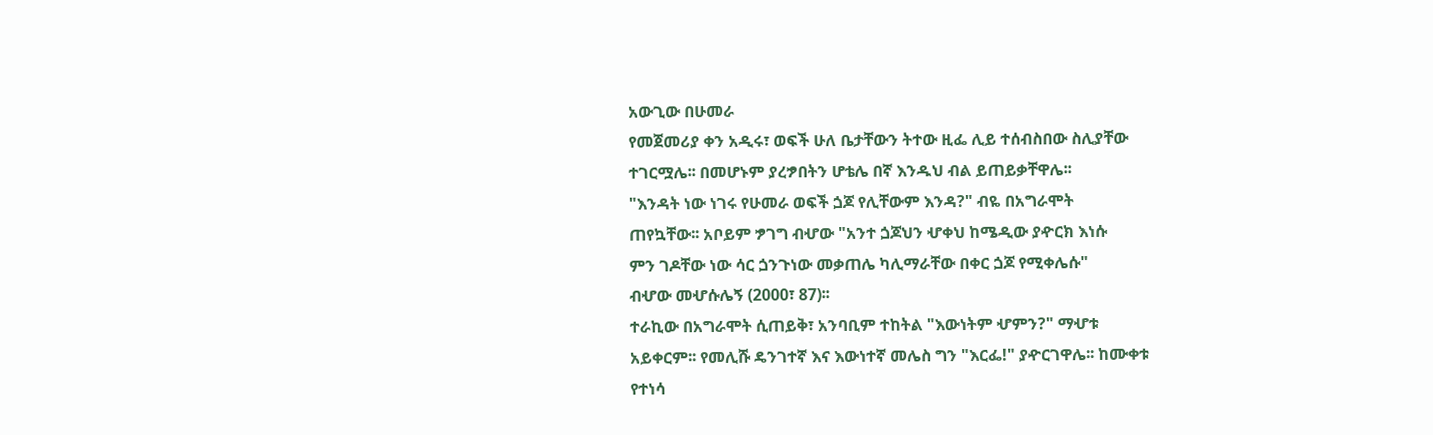አውጊው በሁመራ
የመጀመሪያ ቀን አዲሩ፣ ወፍች ሁለ ቤታቸውን ትተው ዚፌ ሊይ ተሰብስበው ስሊያቸው
ተገርሟሌ፡፡ በመሆኑም ያረፇበትን ሆቴሌ በኛ እንዱህ ብል ይጠይቃቸዋሌ፡፡
"እንዳት ነው ነገሩ የሁመራ ወፍች ጏጆ የሊቸውም እንዳ?" ብዬ በአግራሞት
ጠየኳቸው፡፡ አቦይም ፇገግ ብሇው "አንተ ጏጆህን ሇቀህ ከሜዲው ያዯርክ እነሱ
ምን ገዶቸው ነው ሳር ጏንጉነው መቃጠሌ ካሊማራቸው በቀር ጏጆ የሚቀሌሱ"
ብሇው መሇሱሌኝ (2000፣ 87)፡፡
ተራኪው በአግራሞት ሲጠይቅ፣ አንባቢም ተከትል "እውነትም ሇምን?" ማሇቱ
አይቀርም፡፡ የመሊሹ ዴንገተኛ እና እውነተኛ መሌስ ግን "እርፌ!" ያዯርገዋሌ፡፡ ከሙቀቱ
የተነሳ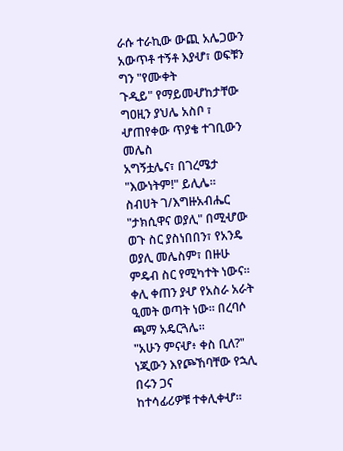ራሱ ተራኪው ውጪ አሌጋውን አውጥቶ ተኝቶ እያሇ፣ ወፍቹን ግን "የሙቀት
ጉዲይ" የማይመሇከታቸው ግዐዚን ያህሌ አስቦ ፣ ሇጠየቀው ጥያቄ ተገቢውን መሌስ
አግኝቷሌና፣ በገረሜታ "እውነትም!" ይሊሌ፡፡
ስብሀት ገ/እግዙአብሔር "ታክሲዋና ወያሊ" በሚሇው ወጉ ስር ያስነበበን፣ የአንዴ
ወያሊ መሌስም፣ በዙሁ ምዴብ ስር የሚካተት ነውና፡፡
ቀሊ ቀጠን ያሇ የአስራ አራት ዒመት ወጣት ነው፡፡ በረባሶ ጫማ አዴርጓሌ፡፡
"አሁን ምናሇ፥ ቀስ ቢለ?" ነጂውን እየጮኸባቸው የኋሊ በሩን ጋና
ከተሳፊሪዎቹ ተቀሊቀሇ፡፡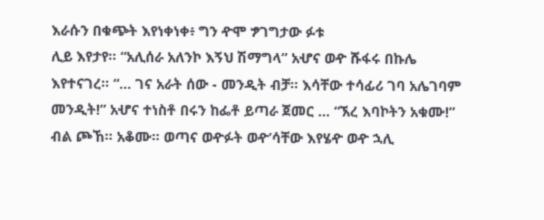እራሱን በቁጭት እየነቀነቀ፥ ግን ዯሞ ፇገግታው ፉቱ
ሊይ እየታየ፡፡ “አሊሰራ አለንኮ እኝህ ሽማግላ” አሇና ወዯ ሹፋሩ በኩሌ
እየተናገረ፡፡ “… ገና አራት ሰው - መንዲት ብቻ፡፡ እሳቸው ተሳፊሪ ገባ አሌገባም
መንዲት!” አሇና ተነስቶ በሩን ከፌቶ ይጣራ ጀመር … “ኧረ እባኮትን አቁሙ!”
ብል ጮኸ፡፡ አቆሙ፡፡ ወጣና ወዯፉት ወዯ’ሳቸው እየሄዯ ወዯ ኋሊ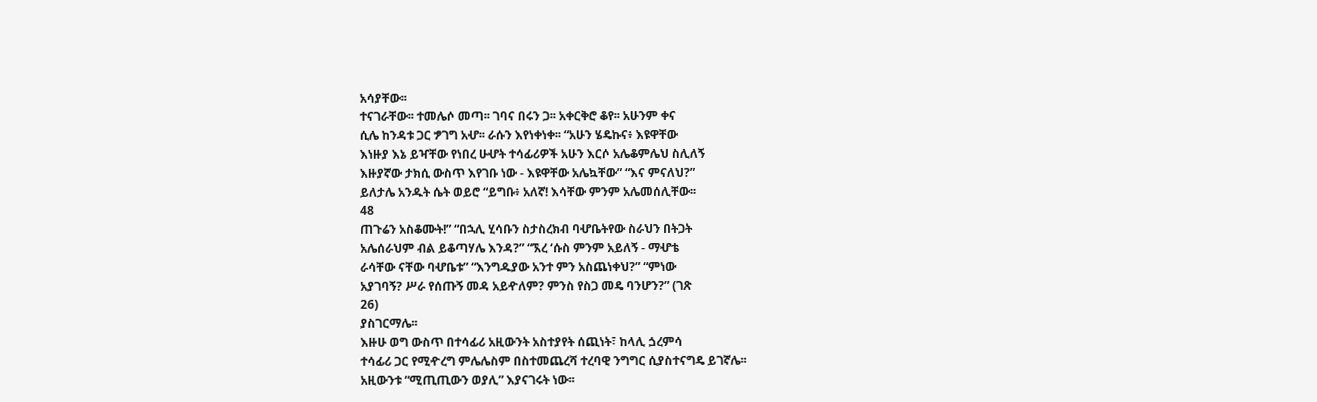አሳያቸው፡፡
ተናገራቸው፡፡ ተመሌሶ መጣ፡፡ ገባና በሩን ጋ፡፡ አቀርቅሮ ቆየ፡፡ አሁንም ቀና
ሲሌ ከንዳቱ ጋር ፇገግ አሇ፡፡ ራሱን እየነቀነቀ፡፡ “አሁን ሄዴኩና፥ እዩዋቸው
እነዙያ እኔ ይዣቸው የነበረ ሁሇት ተሳፊሪዎች አሁን እርሶ አሌቆምሌህ ስሊለኝ
እዙያኛው ታክሲ ውስጥ እየገቡ ነው - እዩዋቸው አሌኳቸው” “እና ምናለህ?”
ይለታሌ አንዱት ሴት ወይሮ “ይግቡ፥ አለኛ! እሳቸው ምንም አሌመሰሊቸው፡፡
48
ጠጉሬን አስቆሙት!” “በኋሊ ሂሳቡን ስታስረክብ ባሇቤትየው ስራህን በትጋት
አሌሰራህም ብል ይቆጣሃሌ እንዳ?” “ኧረ ‘ሱስ ምንም አይለኝ - ማሇቴ
ራሳቸው ናቸው ባሇቤቱ” “እንግዱያው አንተ ምን አስጨነቀህ?” “ምነው
አያገባኝ? ሥራ የሰጡኝ መዳ አይዯለም? ምንስ የስጋ መዴ ባንሆን?” (ገጽ
26)
ያስገርማሌ፡፡
እዙሁ ወግ ውስጥ በተሳፊሪ አዚውንት አስተያየት ሰጪነት፣ ከላሊ ጏረምሳ
ተሳፊሪ ጋር የሚዯረግ ምሌሌስም በስተመጨረሻ ተረባዊ ንግግር ሲያስተናግዴ ይገኛሌ፡፡
አዚውንቱ “ሚጢጢውን ወያሊ” እያናገሩት ነው፡፡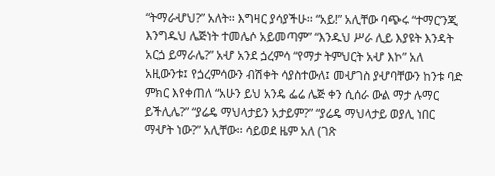“ትማራሇህ?” አለት፡፡ እግዛር ያሳያችሁ፡፡ “አይ!” አሊቸው ባጭሩ “ተማር’ንጂ
እንግዱህ ሌጅነት ተመሌሶ አይመጣም” “እንዱህ ሥራ ሊይ እያዩት እንዳት
አርጏ ይማራሌ?” አሇ አንደ ጏረምሳ “የማታ ትምህርት አሇ እኮ” አለ
አዚውንቱ፤ የጏረምሳውን ብሽቀት ሳያስተውለ፤ መሇገስ ያሇባቸውን ከንቱ ባድ
ምክር እየቀጠለ “አሁን ይህ አንዴ ፌሬ ሌጅ ቀን ሲሰራ ውል ማታ ሉማር
ይችሊሌ?” “ያሬዴ ማህላታይን አታይም?” “ያሬዴ ማህላታይ ወያሊ ነበር
ማሇት ነው?” አሊቸው፡፡ ሳይወደ ዜም አለ (ገጽ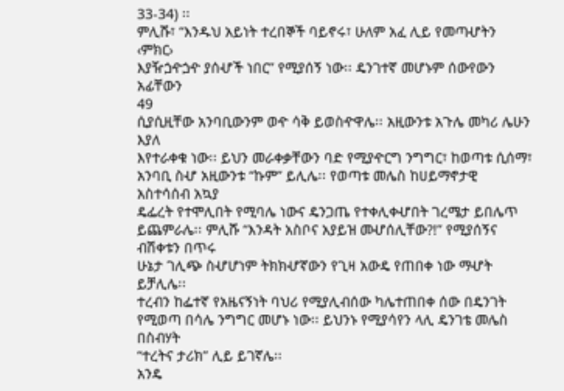33-34) ፡፡
ምሊሹ፣ “እንዱህ አይነት ተረበኞች ባይኖሩ፣ ሁለም አፈ ሊይ የመጣሇትን ‹ምክር›
እያዥጏዯጏዯ ያሰሇች ነበር” የሚያሰኝ ነው፡፡ ዴንገተኛ መሆኑም ሰውየውን አፊቸውን
49
ሲያሲዚቸው አንባቢውንም ወዯ ሳቅ ይወስዯዋሌ፡፡ አዚውንቱ አጉሌ መካሪ ሌሁን እያለ
እየተራቀቁ ነው፡፡ ይህን መራቀቃቸውን ባድ የሚያዯርግ ንግግር፣ ከወጣቱ ሲሰማ፣
አንባቢ ስሇ አዚውንቱ “ኩም” ይሊሌ፡፡ የወጣቱ መሌስ ከሀይማኖታዊ አስተሳሰብ አኳያ
ዴፌረት የተሞሊበት የሚባሌ ነውና ዴንጋጤ የተቀሊቀሇበት ገረሜታ ይበሌጥ
ይጨምራሌ፡፡ ምሊሹ “እንዳት አስቦና አያይዝ መሇሰሊቸው?!” የሚያሰኝና ብሽቀቱን በጥሩ
ሁኔታ ገሊጭ ስሇሆነም ትክክሇኛውን የጊዛ አውዴ የጠበቀ ነው ማሇት ይቻሊሌ፡፡
ተረብን ከፌተኛ የአዜናኝነት ባህሪ የሚያሊብሰው ካሌተጠበቀ ሰው በዴንገት
የሚወጣ በሳሌ ንግግር መሆኑ ነው፡፡ ይህንኑ የሚያሳየን ላሊ ዴንገቴ መሌስ በስብሃት
“ተረትና ታሪክ” ሊይ ይገኛሌ፡፡
አንዴ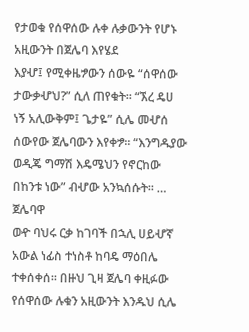የታወቁ የሰዋሰው ሉቀ ሉቃውንት የሆኑ አዚውንት በጀሌባ እየሄደ
እያሇ፤ የሚቀዜፇውን ሰውዬ “ሰዋሰው ታውቃሇህ?” ሲለ ጠየቁት፡፡ “ኧረ ዴሀ
ነኝ አሊውቅም፤ ጌታዬ” ሲሌ መሇሰ ሰውየው ጀሌባውን እየቀፇ፡፡ “እንግዱያው
ወዲጄ ግማሽ እዴሜህን የኖርከው በከንቱ ነው” ብሇው አንኳሰሱት፡፡ … ጀሌባዋ
ወዯ ባህሩ ርቃ ከገባች በኋሊ ሀይሇኛ አውል ነፊስ ተነስቶ ከባዴ ማዕበሌ
ተቀሰቀሰ፡፡ በዙህ ጊዛ ጀሌባ ቀዚፉው የሰዋሰው ሉቁን አዚውንት እንዱህ ሲሌ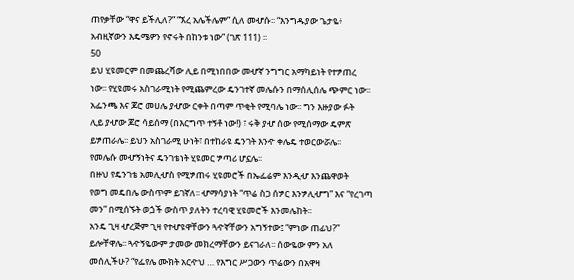ጠየቃቸው “ዋና ይችሊለ?” “ኧረ አሌችሌም” ሲለ መሇሱ፡፡ “እንግዱያው ጌታዬ፥
አብዚኛውን እዴሜዎን የኖሩት በከንቱ ነው” (ገጽ 111) ፡፡
50
ይህ ሂዩመርም በመጨረሻው ሊይ በሚነበበው መሇኛ ንግግር አማካይነት የተፇጠረ
ነው፡፡ የሂዩመሩ አስገራሚነት የሚጨምረው ዴንገተኛ መሌሱን በማሰሊሰሌ ጭምር ነው፡፡
አፌንጫ እና ጆሮ መሀሌ ያሇው ርቀት በጣም ጥቂት የሚባሌ ነው፡፡ ግን እዙያው ፉት
ሊይ ያሇው ጆሮ ሳይሰማ (በእርግጥ ተኝቶ ነው!) ፣ ሩቅ ያሇ ሰው የሚሰማው ዴምጽ
ይፇጠራሌ፡፡ ይህን አስገራሚ ሁነት፣ በተከራዩ ዴንገት እንዯ ቀሌዴ ተወርውሯሌ፡፡
የመሌሱ መሇኝነትና ዴንገቴነት ሂዩመር ፇጣሪ ሆኗሌ፡፡
በዙህ የዴንገቴ አመሊሇስ የሚፇጠሩ ሂዩመሮች በኤፌሬም እንዲሇ እንጨዋወት
የወግ መዴበሌ ውስጥም ይገኛለ፡፡ ሇማሳያነት “ጥሬ ስጋ ሰፇር እንፇሊሇግ” እና “የረገጣ
መን” በሚሰኙት ወጏች ውስጥ ያለትን ተረባዊ ሂዩመሮች እንመሌከት፡፡
አንዴ ጊዛ ሇረጅም ጊዛ የተሇዩዋቸውን ጓዯኛቸውን አግኝተው፤ “ምነው ጠፊህ?”
ይሎቸዋሌ፡፡ ጓዯኝዬውም ታመው መክረማቸውን ይናገራለ፡፡ ሰውዬው ምን አለ
መሰሊችሁ? “የፌየሌ ሙክት አርዯህ … የእግር ሥጋውን ጥሬውን በአዋዛ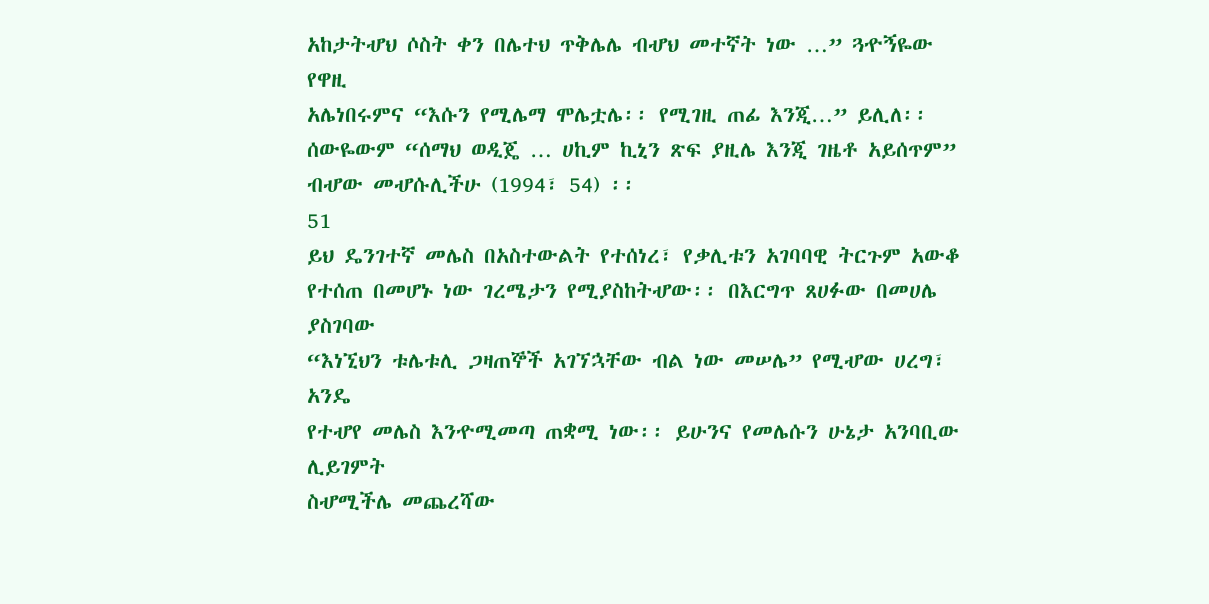አከታትሇህ ሶስት ቀን በሌተህ ጥቅሌሌ ብሇህ መተኛት ነው …” ጓዯኝዬው የዋዚ
አሌነበሩምና “እሱን የሚሌማ ሞሌቷሌ፡፡ የሚገዚ ጠፊ እንጂ…” ይሊለ፡፡
ሰውዬውም “ሰማህ ወዲጄ … ሀኪም ኪኒን ጽፍ ያዚሌ እንጂ ገዜቶ አይሰጥም”
ብሇው መሇሱሊችሁ (1994፣ 54) ፡፡
51
ይህ ዴንገተኛ መሌስ በአስተውልት የተሰነረ፣ የቃሊቱን አገባባዊ ትርጉም አውቆ
የተሰጠ በመሆኑ ነው ገረሜታን የሚያስከትሇው፡፡ በእርግጥ ጸሀፉው በመሀሌ ያስገባው
“እነኚህን ቱሌቱሊ ጋዛጠኞች አገኘኋቸው ብል ነው መሠሌ” የሚሇው ሀረግ፣ አንዴ
የተሇየ መሌስ እንዯሚመጣ ጠቋሚ ነው፡፡ ይሁንና የመሌሱን ሁኔታ አንባቢው ሊይገምት
ስሇሚችሌ መጨረሻው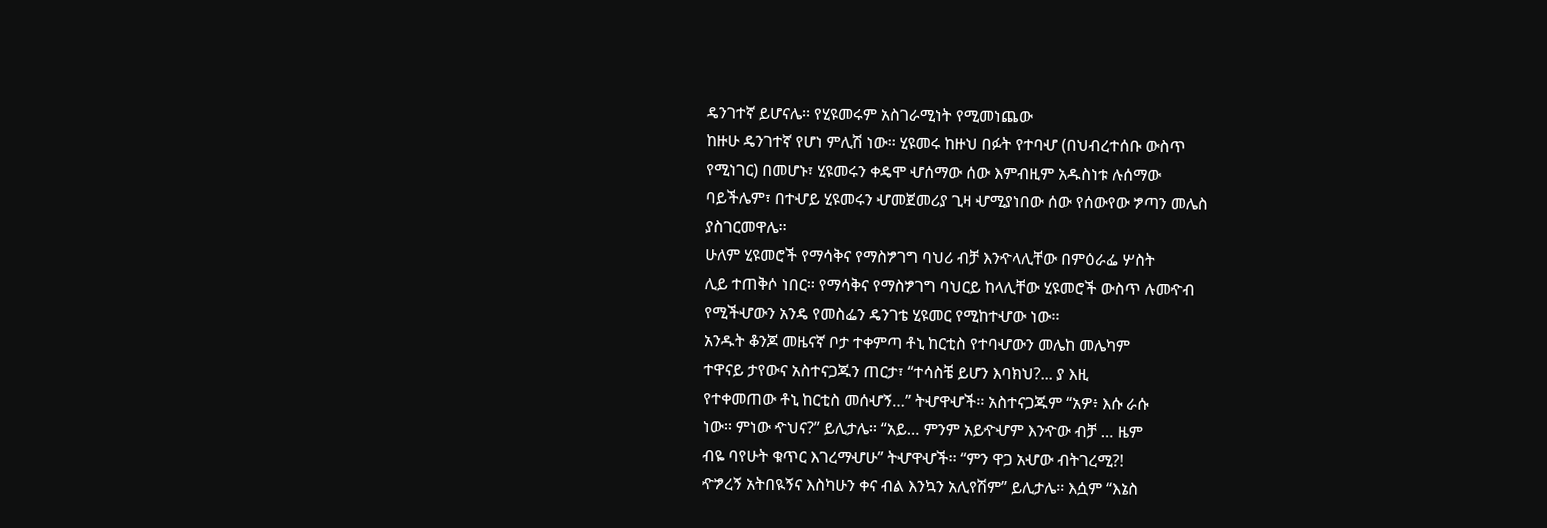ዴንገተኛ ይሆናሌ፡፡ የሂዩመሩም አስገራሚነት የሚመነጨው
ከዙሁ ዴንገተኛ የሆነ ምሊሽ ነው፡፡ ሂዩመሩ ከዙህ በፉት የተባሇ (በህብረተሰቡ ውስጥ
የሚነገር) በመሆኑ፣ ሂዩመሩን ቀዴሞ ሇሰማው ሰው እምብዚም አዱስነቱ ሉሰማው
ባይችሌም፣ በተሇይ ሂዩመሩን ሇመጀመሪያ ጊዛ ሇሚያነበው ሰው የሰውየው ፇጣን መሌስ
ያስገርመዋሌ፡፡
ሁለም ሂዩመሮች የማሳቅና የማስፇገግ ባህሪ ብቻ እንዯላሊቸው በምዕራፌ ሦስት
ሊይ ተጠቅሶ ነበር፡፡ የማሳቅና የማስፇገግ ባህርይ ከላሊቸው ሂዩመሮች ውስጥ ሉመዯብ
የሚችሇውን አንዴ የመስፌን ዴንገቴ ሂዩመር የሚከተሇው ነው፡፡
አንዱት ቆንጆ መዜናኛ ቦታ ተቀምጣ ቶኒ ከርቲስ የተባሇውን መሌከ መሌካም
ተዋናይ ታየውና አስተናጋጁን ጠርታ፣ “ተሳስቼ ይሆን እባክህ?... ያ እዚ
የተቀመጠው ቶኒ ከርቲስ መሰሇኝ…” ትሇዋሇች፡፡ አስተናጋጁም “አዎ፥ እሱ ራሱ
ነው፡፡ ምነው ዯህና?” ይሊታሌ፡፡ “አይ… ምንም አይዯሇም እንዯው ብቻ … ዜም
ብዬ ባየሁት ቁጥር እገረማሇሁ” ትሇዋሇች፡፡ “ምን ዋጋ አሇው ብትገረሚ?!
ዯፇረኝ አትበዪኝና እስካሁን ቀና ብል እንኳን አሊየሽም” ይሊታሌ፡፡ እሷም “እኔስ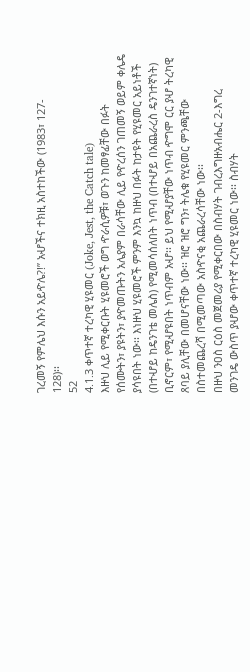ገረመኝ የምሌህ እሱን አይዯሌ?!” አሇችና ተክዚ አስተከችው (1983፣ 127-
128)፡፡
52
4.1.3 ቀጥተኛ ተረካዊ ሂዩመር (Joke, Jest, the Catch tale)
እዙህ ሊይ የሚቀርቡት ሂዩመሮች ወግ ዯራሲዎቹ፣ ወጉን ከመፃፊቸው በፉት
የሰሙትን፣ ያዩትን፣ ያዯመጡትን አሌያም በራሳቸው ሊይ የዯረሰን ገጠመኝ ወይም ቀሌዴ
ያሳዩበት ነው፡፡ እነዙህ ሂዩመሮች ምንም እንኳ ከዙህ በፉት ከታዩት የሂዩመር አይነቶች
(በተሇይ ከዴንገቴ መሌስ) የሚመሳሰለበት ነጥብ (በተሇይ በአጨራረስ ዴንገተኛነት)
ቢኖርም፣ የሚሇዩበት ነጥብም አሇ፡፡ ይህ የሚሇያቸው ነጥብ ዯግሞ ርር ያሇ ትረካዊ
ጸባይ ያሊቸው በመሆናቸው ነው፡፡ ዝሮ ዝሮ ግን፣ ትሌቁ የሂዩመር ምንጫቸው
በስተመጨረሻ በሚመጣው አስዯናቂ አጨራረሳቸው ነው፡፡
በዙህ ንዐስ ርዕስ መጀመሪያ የሚቀርበው በስብሃት ገብረእግዙአብሔር 2-እግረ
መንገዴ ውስጥ ያሇው ቀጥተኛ ተረካዊ ሂዩመር ነው፡፡ ስብሃት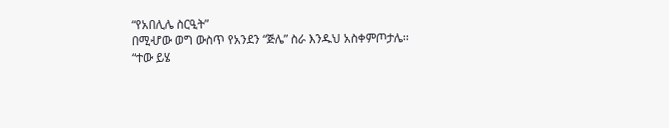“የአበሊሌ ስርዒት”
በሚሇው ወግ ውስጥ የአንደን “ጅሌ” ስራ እንዱህ አስቀምጦታሌ፡፡
“ተው ይሄ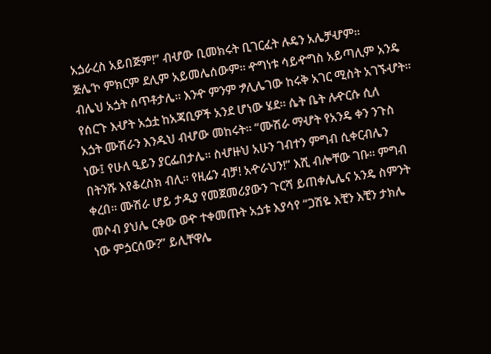አጏራረስ አይበጅም!” ብሇው ቢመክሩት ቢገርፈት ሉዴን አሌቻሇም፡፡
ጅሌ’ኮ ምክርም ደሊም አይመሌሰውም፡፡ ዯግነቱ ሳይዯግስ አይጣሊም አንዴ
ብሌህ አጏት ሰጥቶታሌ፡፡ እንዯ ምንም ፇሊሌገው ከሩቅ አገር ሚስት አገኙሇት፡፡
የሰርጉ እሇት አጏቷ ከአጃቢዎች አንደ ሆነው ሄደ፡፡ ሴት ቤት ሉዯርሱ ሲለ
አጏት ሙሽራን እንዱህ ብሇው መከሩት፡፡ “ሙሽራ ማሇት የአንዴ ቀን ንጉስ
ነው፤ የሁለ ዒይን ያርፌበታሌ፡፡ ስሇዙህ አሁን ገብተን ምግብ ሲቀርብሌን
በትንሹ እየቆረስክ ብሊ፡፡ የዚሬን ብቻ! አዯራህን!” እሺ ብሎቸው ገቡ፡፡ ምግብ
ቀረበ፡፡ ሙሽራ ሆይ ታዱያ የመጀመሪያውን ጉርሻ ይጠቀሌሌና አንዴ ስምንት
መሶብ ያህሌ ርቀው ወዯ ተቀመጡት አጏቱ እያሳየ “ጋሽዬ እቺን እቺን ታክሌ
ነው ምጏርሰው?” ይሊቸዋሌ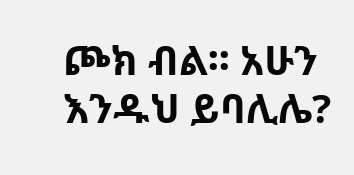ጮክ ብል፡፡ አሁን እንዱህ ይባሊሌ?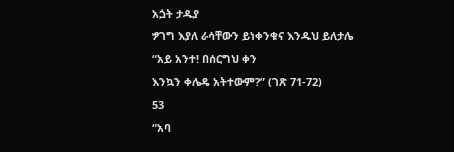አጏት ታዱያ
ፇገግ እያለ ራሳቸውን ይነቀንቁና እንዱህ ይለታሌ “አይ አንተ! በሰርግህ ቀን
እንኳን ቀሌዴ አትተውም?” (ገጽ 71-72)
53
“አባ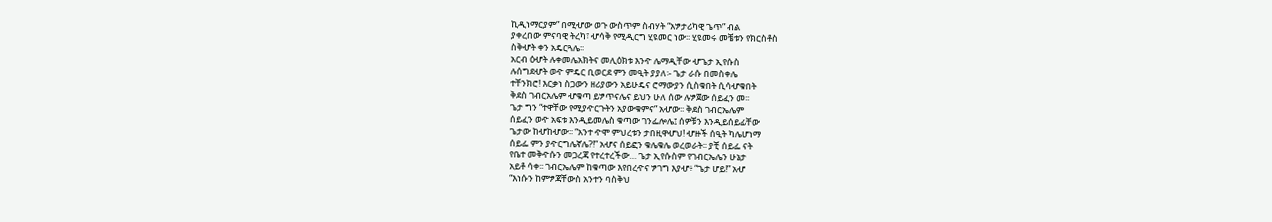ኪዲነማርያም” በሚሇው ወጉ ውስጥም ስብሃት “አፇታሪካዊ ጌጥ” ብል
ያቀረበው ምናባዊ ትረካ፣ ሇሳቅ የሚዲርግ ሂዩመር ነው፡፡ ሂዩመሩ መቼቱን የክርስቶስ
ስቅሇት ቀን አዴርጓሌ፡፡
አርብ ዕሇት ሉቀመሌአክትና መሊዕክቱ እንዯ ሌማዲቸው ሇጌታ ኢየሱስ
ሉሰግደሇት ወዯ ምዴር ቢወርደ ምን መዒት ያያለ፡- ጌታ ራሱ በመስቀሌ
ተቸንክሮ! እርቃነ ስጋውን ዘሪያውን አይሁዴና ሮማውያን ሲስቁበት ሲሳሇቁበት
ቅደስ ገብርአሌም ሇቁጣ ይፇጥናሌና ይህን ሁለ ሰው ሉፇጀው ሰይፈን መ፡፡
ጌታ ግን “ተዋቸው የሚያዯርጉትን አያውቁምና” አሇው፡፡ ቅደስ ገብርኤሌም
ሰይፈን ወዯ አፍቱ እንዲይመሌስ ቁጣው ገንፌሎሌ፤ ሰዎቹን እንዲይሰይፊቸው
ጌታው ከሇከሇው፡፡ “አንተ ዯሞ ምህረቱን ታበዚዋሇህ! ሇዙች ሰዒት ካሌሆነማ
ሰይፌ ምን ያዯርግሌኛሌ?!” አሇና ሰይፎን ቁሌቁሌ ወረወራት፡፡ ያቺ ሰይፌ ናት
የቤተ መቅዯሱን መጋረጃ የተረተረችው… ጌታ ኢየሱስም የገብርኤሌን ሁኔታ
አይቶ ሳቀ፡፡ ገብርኤሌም ከቁጣው እየበረዯና ፇገግ እያሇ፥ “ጌታ ሆይ!” አሇ
“እነሱን ከምፇጃቸውስ አንተን ባስቅህ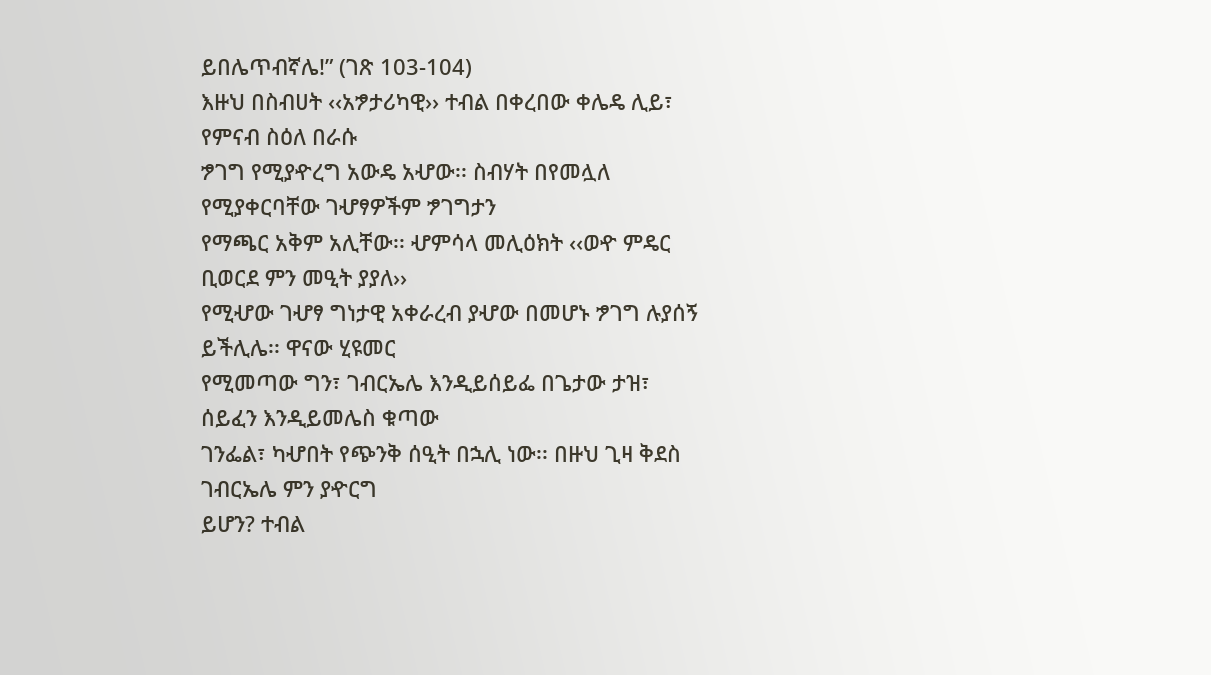ይበሌጥብኛሌ!” (ገጽ 103-104)
እዙህ በስብሀት ‹‹አፇታሪካዊ›› ተብል በቀረበው ቀሌዴ ሊይ፣ የምናብ ስዕለ በራሱ
ፇገግ የሚያዯረግ አውዴ አሇው፡፡ ስብሃት በየመሏለ የሚያቀርባቸው ገሇፃዎችም ፇገግታን
የማጫር አቅም አሊቸው፡፡ ሇምሳላ መሊዕክት ‹‹ወዯ ምዴር ቢወርደ ምን መዒት ያያለ››
የሚሇው ገሇፃ ግነታዊ አቀራረብ ያሇው በመሆኑ ፇገግ ሉያሰኝ ይችሊሌ፡፡ ዋናው ሂዩመር
የሚመጣው ግን፣ ገብርኤሌ እንዲይሰይፌ በጌታው ታዝ፣ ሰይፈን እንዲይመሌስ ቁጣው
ገንፌል፣ ካሇበት የጭንቅ ሰዒት በኋሊ ነው፡፡ በዙህ ጊዛ ቅደስ ገብርኤሌ ምን ያዯርግ
ይሆን? ተብል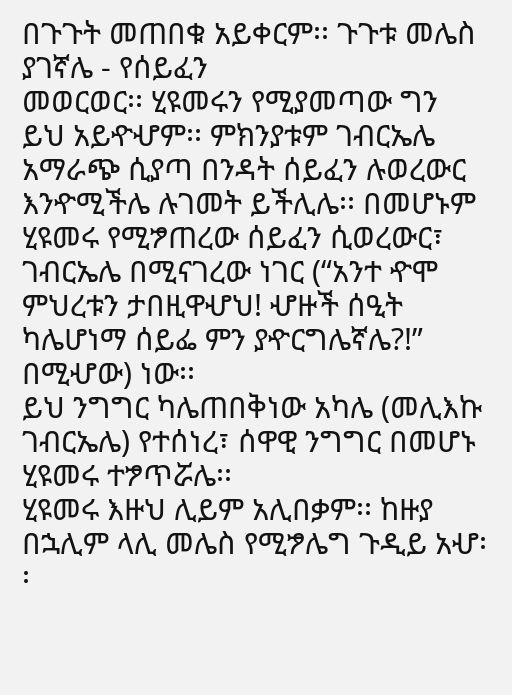በጉጉት መጠበቁ አይቀርም፡፡ ጉጉቱ መሌስ ያገኛሌ - የሰይፈን
መወርወር፡፡ ሂዩመሩን የሚያመጣው ግን ይህ አይዯሇም፡፡ ምክንያቱም ገብርኤሌ
አማራጭ ሲያጣ በንዳት ሰይፈን ሉወረውር እንዯሚችሌ ሉገመት ይችሊሌ፡፡ በመሆኑም
ሂዩመሩ የሚፇጠረው ሰይፈን ሲወረውር፣ ገብርኤሌ በሚናገረው ነገር (“አንተ ዯሞ
ምህረቱን ታበዚዋሇህ! ሇዙች ሰዒት ካሌሆነማ ሰይፌ ምን ያዯርግሌኛሌ?!” በሚሇው) ነው፡፡
ይህ ንግግር ካሌጠበቅነው አካሌ (መሊእኩ ገብርኤሌ) የተሰነረ፣ ሰዋዊ ንግግር በመሆኑ
ሂዩመሩ ተፇጥሯሌ፡፡
ሂዩመሩ እዙህ ሊይም አሊበቃም፡፡ ከዙያ በኋሊም ላሊ መሌስ የሚፇሌግ ጉዲይ አሇ፡፡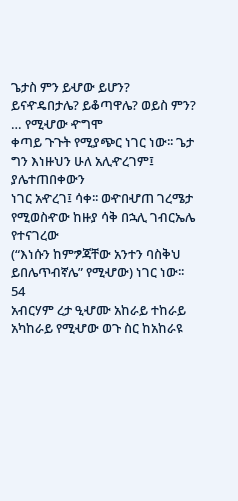ጌታስ ምን ይሇው ይሆን? ይናዯዴበታሌ? ይቆጣዋሌ? ወይስ ምን? … የሚሇው ዯግሞ
ቀጣይ ጉጉት የሚያጭር ነገር ነው፡፡ ጌታ ግን እነዙህን ሁለ አሊዯረገም፤ ያሌተጠበቀውን
ነገር አዯረገ፤ ሳቀ፡፡ ወዯበሇጠ ገረሜታ የሚወስዯው ከዙያ ሳቅ በኋሊ ገብርኤሌ የተናገረው
(“እነሱን ከምፇጃቸው አንተን ባስቅህ ይበሌጥብኛሌ” የሚሇው) ነገር ነው፡፡
54
አብርሃም ረታ ዒሇሙ አከራይ ተከራይ አካከራይ የሚሇው ወጉ ስር ከአከራዩ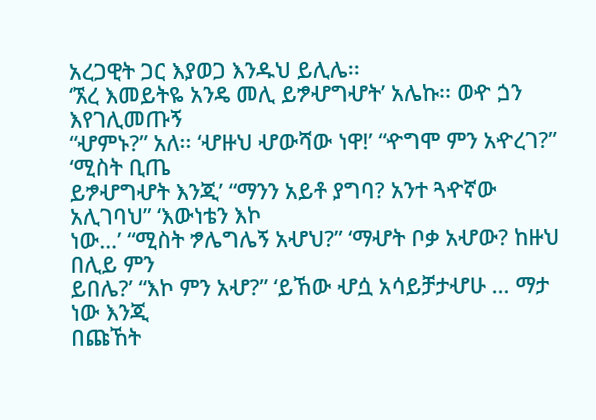አረጋዊት ጋር እያወጋ እንዱህ ይሊሌ፡፡
‘ኧረ እመይትዬ አንዴ መሊ ይፇሇግሇት’ አሌኩ፡፡ ወዯ ጏን እየገሊመጡኝ
“ሇምኑ?” አለ፡፡ ‘ሇዙህ ሇውሻው ነዋ!’ “ዯግሞ ምን አዯረገ?” ‘ሚስት ቢጤ
ይፇሇግሇት እንጂ’ “ማንን አይቶ ያግባ? አንተ ጓዯኛው አሊገባህ” ‘እውነቴን እኮ
ነው…’ “ሚስት ፇሌግሌኝ አሇህ?” ‘ማሇት ቦቃ አሇው? ከዙህ በሊይ ምን
ይበሌ?’ “እኮ ምን አሇ?” ‘ይኸው ሇሷ አሳይቻታሇሁ … ማታ ነው እንጂ
በጩኸት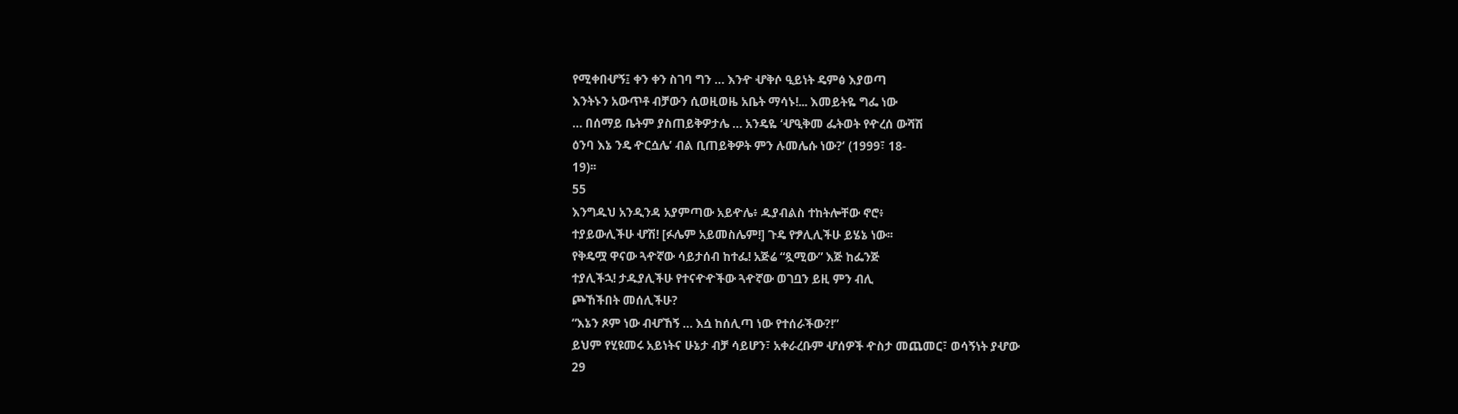የሚቀበሇኝ፤ ቀን ቀን ስገባ ግን … እንዯ ሇቅሶ ዒይነት ዴምፅ እያወጣ
እንትኑን አውጥቶ ብቻውን ሲወዚወዜ አቤት ማሳኑ!... እመይትዬ ግፌ ነው
… በሰማይ ቤትም ያስጠይቅዎታሌ … አንዴዬ ‘ሇዒቅመ ፌትወት የዯረሰ ውሻሽ
ዕንባ እኔ ንዴ ዯርሷሌ’ ብል ቢጠይቅዎት ምን ሉመሌሱ ነው?’ (1999፣ 18-
19)፡፡
55
እንግዱህ አንዲንዳ አያምጣው አይዯሌ፥ ዱያብልስ ተከትሎቸው ኖሮ፥
ተያይውሊችሁ ሇሽ! [ፉሌም አይመስሌም!] ጉዴ የፇሊሊችሁ ይሄኔ ነው፡፡
የቅዴሟ ዋናው ጓዯኛው ሳይታሰብ ከተፌ! አጅሬ “ጿሚው” እጅ ከፌንጅ
ተያሊችኋ! ታዱያሊችሁ የተናዯዯችው ጓዯኛው ወገቧን ይዚ ምን ብሊ
ጮኸችበት መሰሊችሁ?
“እኔን ጾም ነው ብሇኸኝ … እሷ ከሰሊጣ ነው የተሰራችው?!”
ይህም የሂዩመሩ አይነትና ሁኔታ ብቻ ሳይሆን፣ አቀራረቡም ሇሰዎች ዯስታ መጨመር፣ ወሳኝነት ያሇው
29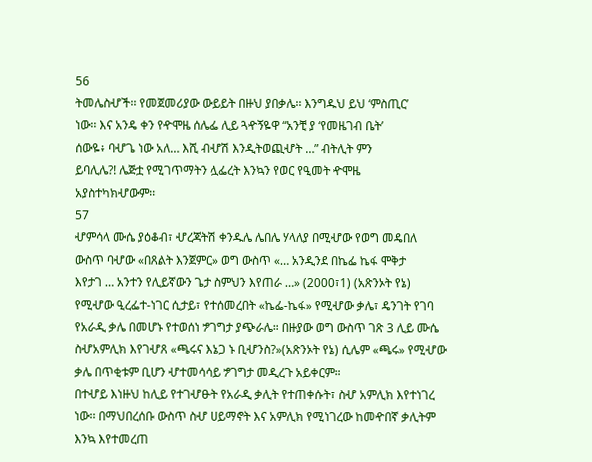56
ትመሌስሇች፡፡ የመጀመሪያው ውይይት በዙህ ያበቃሌ፡፡ እንግዱህ ይህ ‘ምስጢር’
ነው፡፡ እና አንዴ ቀን የዯሞዜ ሰሌፌ ሊይ ጓዯኝዬዋ “አንቺ ያ ‘የመዜገብ ቤት’
ሰውዬ፥ ባሇጌ ነው አለ… እሺ ብሇሽ እንዲትወጪሇት …” ብትሊት ምን
ይባሊሌ?! ሌጅቷ የሚገጥማትን ሏፌረት እንኳን የወር የዒመት ዯሞዜ
አያስተካክሇውም፡፡
57
ሇምሳላ ሙሴ ያዕቆብ፣ ሇረጃትሽ ቀንዱሌ ሌበሌ ሃላለያ በሚሇው የወግ መዴበለ
ውስጥ ባሇው «በጸልት እንጀምር» ወግ ውስጥ «… አንዲንደ በኬፌ ኬፋ ሞቅታ
እየታገ … አንተን የሊይኛውን ጌታ ስምህን እየጠራ …» (2000፣1) (አጽንኦት የኔ)
የሚሇው ዒረፌተ-ነገር ሲታይ፣ የተሰመረበት «ኬፌ-ኬፋ» የሚሇው ቃሌ፣ ዴንገት የገባ
የአራዲ ቃሌ በመሆኑ የተወሰነ ፇገግታ ያጭራሌ። በዙያው ወግ ውስጥ ገጽ 3 ሊይ ሙሴ
ስሇአምሊክ እየገሇጸ «ጫሩና እኔጋ ኑ ቢሇንስ?»(አጽንኦት የኔ) ሲሌም «ጫሩ» የሚሇው
ቃሌ በጥቂቱም ቢሆን ሇተመሳሳይ ፇገግታ መዲረጉ አይቀርም።
በተሇይ እነዙህ ከሊይ የተገሇፁት የአራዲ ቃሊት የተጠቀሱት፣ ስሇ አምሊክ እየተነገረ
ነው፡፡ በማህበረሰቡ ውስጥ ስሇ ሀይማኖት እና አምሊክ የሚነገረው ከመዯበኛ ቃሊትም
እንኳ እየተመረጠ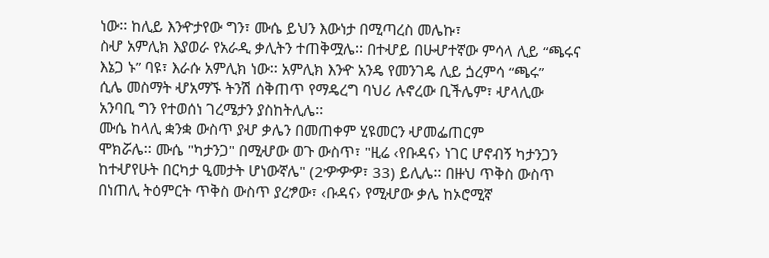ነው፡፡ ከሊይ እንዯታየው ግን፣ ሙሴ ይህን እውነታ በሚጣረስ መሌኩ፣
ስሇ አምሊክ እያወራ የአራዲ ቃሊትን ተጠቅሟሌ፡፡ በተሇይ በሁሇተኛው ምሳላ ሊይ “ጫሩና
እኔጋ ኑ” ባዩ፣ እራሱ አምሊክ ነው፡፡ አምሊክ እንዯ አንዴ የመንገዴ ሊይ ጏረምሳ “ጫሩ”
ሲሌ መስማት ሇአማኙ ትንሽ ሰቅጠጥ የማዴረግ ባህሪ ሉኖረው ቢችሌም፣ ሇላሊው
አንባቢ ግን የተወሰነ ገረሜታን ያስከትሊሌ፡፡
ሙሴ ከላሊ ቋንቋ ውስጥ ያሇ ቃሌን በመጠቀም ሂዩመርን ሇመፌጠርም
ሞክሯሌ፡፡ ሙሴ "ካታንጋ" በሚሇው ወጉ ውስጥ፣ "ዚሬ ‹የቡዳና› ነገር ሆኖብኝ ካታንጋን
ከተሇየሁት በርካታ ዒመታት ሆነውኛሌ" (2ዏዏዏ፣ 33) ይሊሌ፡፡ በዙህ ጥቅስ ውስጥ
በነጠሊ ትዕምርት ጥቅስ ውስጥ ያረፇው፣ ‹ቡዳና› የሚሇው ቃሌ ከኦሮሚኛ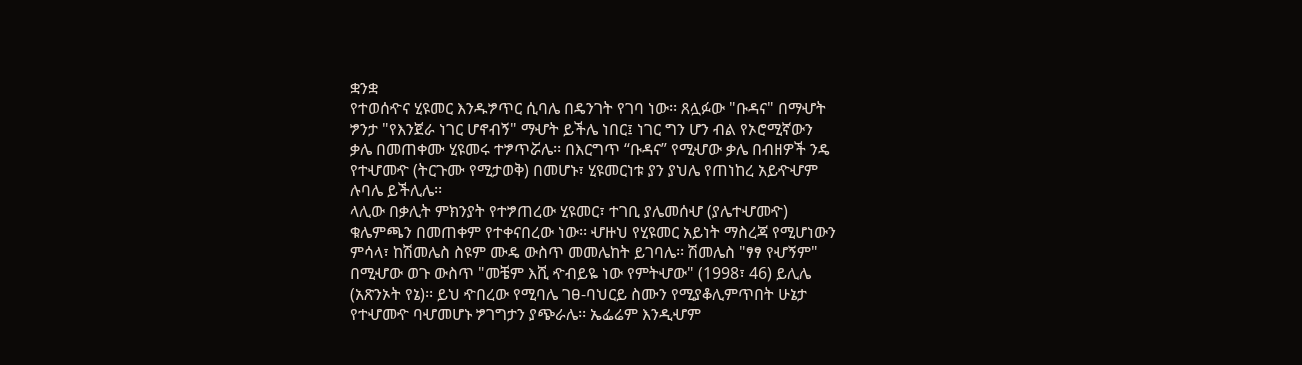ቋንቋ
የተወሰዯና ሂዩመር እንዱፇጥር ሲባሌ በዴንገት የገባ ነው፡፡ ጸሏፉው "ቡዳና" በማሇት
ፇንታ "የእንጀራ ነገር ሆኖብኝ" ማሇት ይችሌ ነበር፤ ነገር ግን ሆን ብል የኦሮሚኛውን
ቃሌ በመጠቀሙ ሂዩመሩ ተፇጥሯሌ፡፡ በእርግጥ “ቡዳና” የሚሇው ቃሌ በብዘዎች ንዴ
የተሇመዯ (ትርጉሙ የሚታወቅ) በመሆኑ፣ ሂዩመርነቱ ያን ያህሌ የጠነከረ አይዯሇም
ሉባሌ ይችሊሌ፡፡
ላሊው በቃሊት ምክንያት የተፇጠረው ሂዩመር፣ ተገቢ ያሌመሰሇ (ያሌተሇመዯ)
ቁሌምጫን በመጠቀም የተቀናበረው ነው፡፡ ሇዙህ የሂዩመር አይነት ማስረጃ የሚሆነውን
ምሳላ፣ ከሽመሌስ ስዩም ሙዴ ውስጥ መመሌከት ይገባሌ፡፡ ሽመሌስ "ፃፃ የሇኝም"
በሚሇው ወጉ ውስጥ "መቼም እሺ ዯብይዬ ነው የምትሇው" (1998፣ 46) ይሊሌ
(አጽንኦት የኔ)፡፡ ይህ ዯበረው የሚባሌ ገፀ-ባህርይ ስሙን የሚያቆሊምጥበት ሁኔታ
የተሇመዯ ባሇመሆኑ ፇገግታን ያጭራሌ፡፡ ኤፌሬም እንዲሇም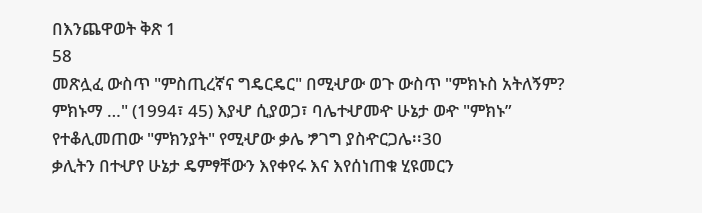በእንጨዋወት ቅጽ 1
58
መጽሏፈ ውስጥ "ምስጢረኛና ግዴርዴር" በሚሇው ወጉ ውስጥ "ምክኑስ አትለኝም?
ምክኑማ …" (1994፣ 45) እያሇ ሲያወጋ፣ ባሌተሇመዯ ሁኔታ ወዯ "ምክኑ”
የተቆሊመጠው "ምክንያት" የሚሇው ቃሌ ፇገግ ያስዯርጋሌ፡፡30
ቃሊትን በተሇየ ሁኔታ ዴምፃቸውን እየቀየሩ እና እየሰነጠቁ ሂዩመርን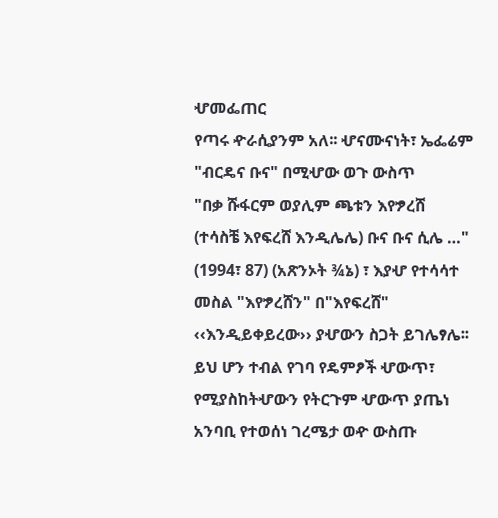ሇመፌጠር
የጣሩ ዯራሲያንም አለ፡፡ ሇናሙናነት፣ ኤፌሬም "ብርዴና ቡና" በሚሇው ወጉ ውስጥ
"በቃ ሹፋርም ወያሊም ጫቱን እየፇረሸ (ተሳስቼ እየፍረሸ እንዲሌሌ) ቡና ቡና ሲሌ …"
(1994፣ 87) (አጽንኦት ¾ኔ) ፣ እያሇ የተሳሳተ መስል "እየፇረሸን" በ"እየፍረሸ"
‹‹እንዲይቀይረው›› ያሇውን ስጋት ይገሌፃሌ፡፡ ይህ ሆን ተብል የገባ የዴምፆች ሇውጥ፣
የሚያስከትሇውን የትርጉም ሇውጥ ያጤነ አንባቢ የተወሰነ ገረሜታ ወዯ ውስጡ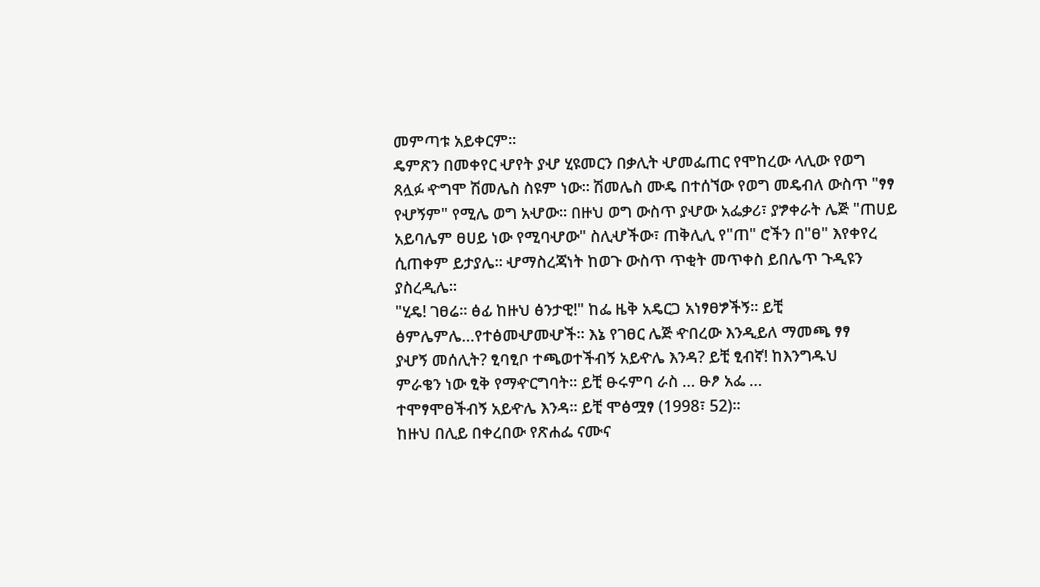መምጣቱ አይቀርም፡፡
ዴምጽን በመቀየር ሇየት ያሇ ሂዩመርን በቃሊት ሇመፌጠር የሞከረው ላሊው የወግ
ጸሏፉ ዯግሞ ሽመሌስ ስዩም ነው፡፡ ሽመሌስ ሙዴ በተሰኘው የወግ መዴብለ ውስጥ "ፃፃ
የሇኝም" የሚሌ ወግ አሇው፡፡ በዙህ ወግ ውስጥ ያሇው አፌቃሪ፣ ያፇቀራት ሌጅ "ጠሀይ
አይባሌም ፀሀይ ነው የሚባሇው" ስሊሇችው፣ ጠቅሊሊ የ"ጠ" ሮችን በ"ፀ" እየቀየረ
ሲጠቀም ይታያሌ፡፡ ሇማስረጃነት ከወጉ ውስጥ ጥቂት መጥቀስ ይበሌጥ ጉዲዩን
ያስረዲሌ፡፡
"ሂዴ! ገፀሬ፡፡ ፅፊ ከዙህ ፅንታዊ!" ከፌ ዜቅ አዴርጋ አነፃፀፇችኝ፡፡ ይቺ
ፅምሌምሌ…የተፅመሇመሇች፡፡ እኔ የገፀር ሌጅ ዯበረው እንዲይለ ማመጫ ፃፃ
ያሇኝ መሰሊት? ፂባፂቦ ተጫወተችብኝ አይዯሌ እንዳ? ይቺ ፂብኛ! ከእንግዱህ
ምራቄን ነው ፂቅ የማዯርግባት፡፡ ይቺ ፁሩምባ ራስ … ፁፆ አፌ …
ተሞፃሞፀችብኝ አይዯሌ እንዳ፡፡ ይቺ ሞፅሟፃ (1998፣ 52)፡፡
ከዙህ በሊይ በቀረበው የጽሐፌ ናሙና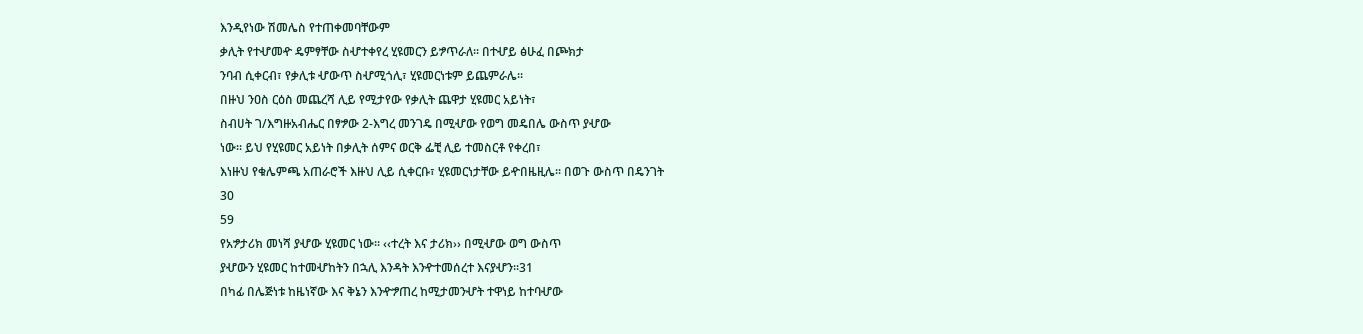እንዲየነው ሽመሌስ የተጠቀመባቸውም
ቃሊት የተሇመዯ ዴምፃቸው ስሇተቀየረ ሂዩመርን ይፇጥራለ፡፡ በተሇይ ፅሁፈ በጮክታ
ንባብ ሲቀርብ፣ የቃሊቱ ሇውጥ ስሇሚጎሊ፣ ሂዩመርነቱም ይጨምራሌ፡፡
በዙህ ንዐስ ርዕስ መጨረሻ ሊይ የሚታየው የቃሊት ጨዋታ ሂዩመር አይነት፣
ስብሀት ገ/እግዙአብሔር በፃፇው 2-እግረ መንገዴ በሚሇው የወግ መዴበሌ ውስጥ ያሇው
ነው፡፡ ይህ የሂዩመር አይነት በቃሊት ሰምና ወርቅ ፌቺ ሊይ ተመስርቶ የቀረበ፣
እነዙህ የቁሌምጫ አጠራሮች እዙህ ሊይ ሲቀርቡ፣ ሂዩመርነታቸው ይዯበዜዚሌ፡፡ በወጉ ውስጥ በዴንገት
30
59
የአፇታሪክ መነሻ ያሇው ሂዩመር ነው፡፡ ‹‹ተረት እና ታሪክ›› በሚሇው ወግ ውስጥ
ያሇውን ሂዩመር ከተመሇከትን በኋሊ እንዳት እንዯተመሰረተ እናያሇን፡፡31
በካፊ በሌጅነቱ ከዜነኛው እና ቅኔን እንዯፇጠረ ከሚታመንሇት ተዋነይ ከተባሇው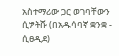አስተማሪው ጋር ወገባቸውን ሲፇትሹ (በአዱሳባኛ ቋንቋ - ሲፀዲደ)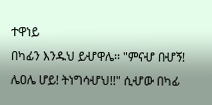ተዋነይ
በካፊን እንዱህ ይሇዋሌ፡፡ "ምናሇ በሇኝ! ሌዐሌ ሆይ! ትነግሳሇህ!!" ሲሇው በካፊ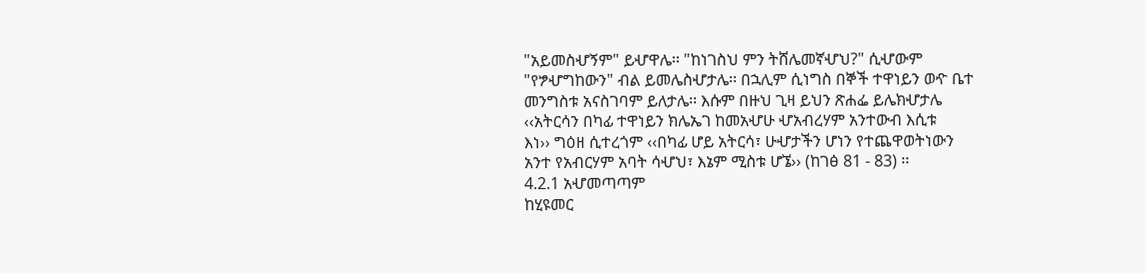"አይመስሇኝም" ይሇዋሌ፡፡ "ከነገስህ ምን ትሸሌመኛሇህ?" ሲሇውም
"የፇሇግከውን" ብል ይመሌስሇታሌ፡፡ በኋሊም ሲነግስ በኞች ተዋነይን ወዯ ቤተ
መንግስቱ አናስገባም ይለታሌ፡፡ እሱም በዙህ ጊዛ ይህን ጽሐፌ ይሌክሇታሌ
‹‹አትርሳን በካፊ ተዋነይን ክሌኤገ ከመአሇሁ ሇአብረሃም አንተውብ እሲቱ
እነ›› ግዕዘ ሲተረጎም ‹‹በካፊ ሆይ አትርሳ፣ ሁሇታችን ሆነን የተጨዋወትነውን
አንተ የአብርሃም አባት ሳሇህ፣ እኔም ሚስቱ ሆኜ›› (ከገፅ 81 - 83) ፡፡
4.2.1 አሇመጣጣም
ከሂዩመር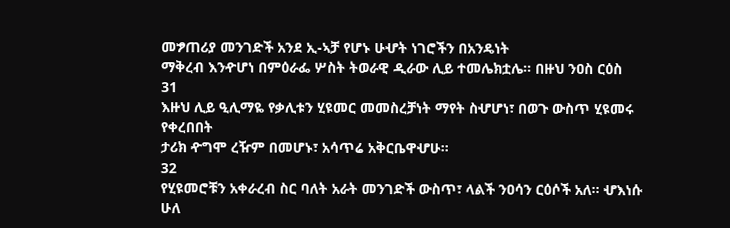መፇጠሪያ መንገድች አንደ ኢ-ኣቻ የሆኑ ሁሇት ነገሮችን በአንዴነት
ማቅረብ እንዯሆነ በምዕራፌ ሦስት ትወራዊ ዲራው ሊይ ተመሌክቷሌ፡፡ በዙህ ንዐስ ርዕስ
31
እዙህ ሊይ ዒሊማዬ የቃሊቱን ሂዩመር መመስረቻነት ማየት ስሇሆነ፣ በወጉ ውስጥ ሂዩመሩ የቀረበበት
ታሪክ ዯግሞ ረዥም በመሆኑ፣ አሳጥሬ አቅርቤዋሇሁ፡፡
32
የሂዩመሮቹን አቀራረብ ስር ባለት አራት መንገድች ውስጥ፣ ላልች ንዐሳን ርዕሶች አለ፡፡ ሇእነሱ ሁለ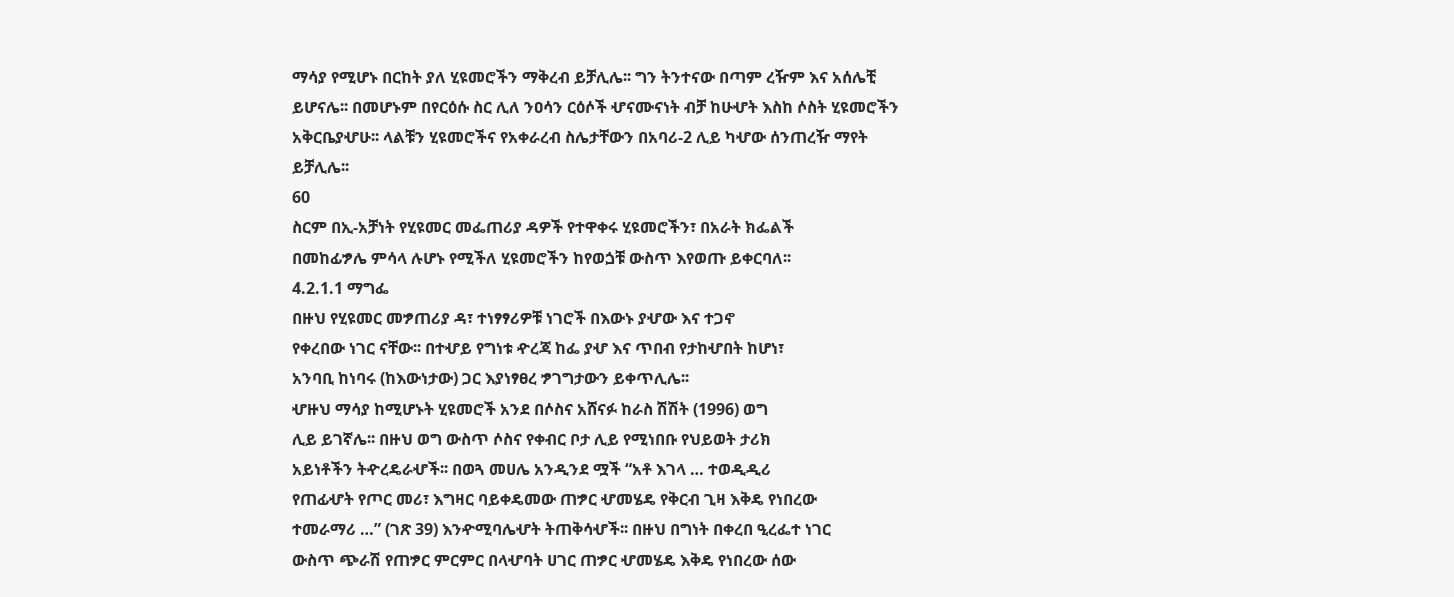ማሳያ የሚሆኑ በርከት ያለ ሂዩመሮችን ማቅረብ ይቻሊሌ፡፡ ግን ትንተናው በጣም ረዥም እና አሰሌቺ
ይሆናሌ፡፡ በመሆኑም በየርዕሱ ስር ሊለ ንዐሳን ርዕሶች ሇናሙናነት ብቻ ከሁሇት እስከ ሶስት ሂዩመሮችን
አቅርቤያሇሁ፡፡ ላልቹን ሂዩመሮችና የአቀራረብ ስሌታቸውን በአባሪ-2 ሊይ ካሇው ሰንጠረዥ ማየት
ይቻሊሌ፡፡
60
ስርም በኢ-አቻነት የሂዩመር መፌጠሪያ ዳዎች የተዋቀሩ ሂዩመሮችን፣ በአራት ክፌልች
በመከፊፇሌ ምሳላ ሉሆኑ የሚችለ ሂዩመሮችን ከየወጏቹ ውስጥ እየወጡ ይቀርባለ፡፡
4.2.1.1 ማግፌ
በዙህ የሂዩመር መፇጠሪያ ዳ፣ ተነፃፃሪዎቹ ነገሮች በእውኑ ያሇው እና ተጋኖ
የቀረበው ነገር ናቸው፡፡ በተሇይ የግነቱ ዯረጃ ከፌ ያሇ እና ጥበብ የታከሇበት ከሆነ፣
አንባቢ ከነባሩ (ከእውነታው) ጋር እያነፃፀረ ፇገግታውን ይቀጥሊሌ፡፡
ሇዙህ ማሳያ ከሚሆኑት ሂዩመሮች አንደ በሶስና አሸናፉ ከራስ ሽሽት (1996) ወግ
ሊይ ይገኛሌ፡፡ በዙህ ወግ ውስጥ ሶስና የቀብር ቦታ ሊይ የሚነበቡ የህይወት ታሪክ
አይነቶችን ትዯረዴራሇች፡፡ በወጓ መሀሌ አንዲንደ ሟች “አቶ እገላ … ተወዲዲሪ
የጠፊሇት የጦር መሪ፣ እግዛር ባይቀዴመው ጠፇር ሇመሄዴ የቅርብ ጊዛ እቅዴ የነበረው
ተመራማሪ …” (ገጽ 39) እንዯሚባሌሇት ትጠቅሳሇች፡፡ በዙህ በግነት በቀረበ ዒረፌተ ነገር
ውስጥ ጭራሽ የጠፇር ምርምር በላሇባት ሀገር ጠፇር ሇመሄዴ እቅዴ የነበረው ሰው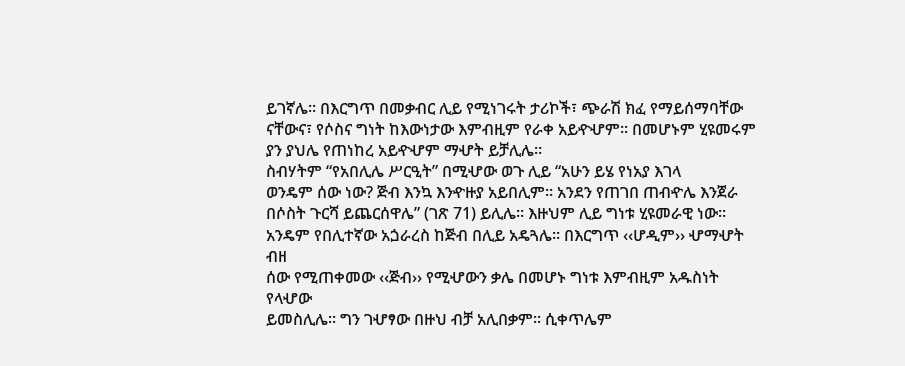ይገኛሌ፡፡ በእርግጥ በመቃብር ሊይ የሚነገሩት ታሪኮች፣ ጭራሽ ክፈ የማይሰማባቸው
ናቸውና፣ የሶስና ግነት ከእውነታው እምብዚም የራቀ አይዯሇም፡፡ በመሆኑም ሂዩመሩም
ያን ያህሌ የጠነከረ አይዯሇም ማሇት ይቻሊሌ፡፡
ስብሃትም “የአበሊሌ ሥርዒት” በሚሇው ወጉ ሊይ “አሁን ይሄ የነአያ እገላ
ወንዴም ሰው ነው? ጅብ እንኳ እንዯዙያ አይበሊም፡፡ አንደን የጠገበ ጠብዯሌ እንጀራ
በሶስት ጉርሻ ይጨርሰዋሌ” (ገጽ 71) ይሊሌ፡፡ እዙህም ሊይ ግነቱ ሂዩመራዊ ነው፡፡
አንዴም የበሊተኛው አጏራረስ ከጅብ በሊይ አዴጓሌ፡፡ በእርግጥ ‹‹ሆዲም›› ሇማሇት ብዘ
ሰው የሚጠቀመው ‹‹ጅብ›› የሚሇውን ቃሌ በመሆኑ ግነቱ እምብዚም አዱስነት የላሇው
ይመስሊሌ፡፡ ግን ገሇፃው በዙህ ብቻ አሊበቃም፡፡ ሲቀጥሌም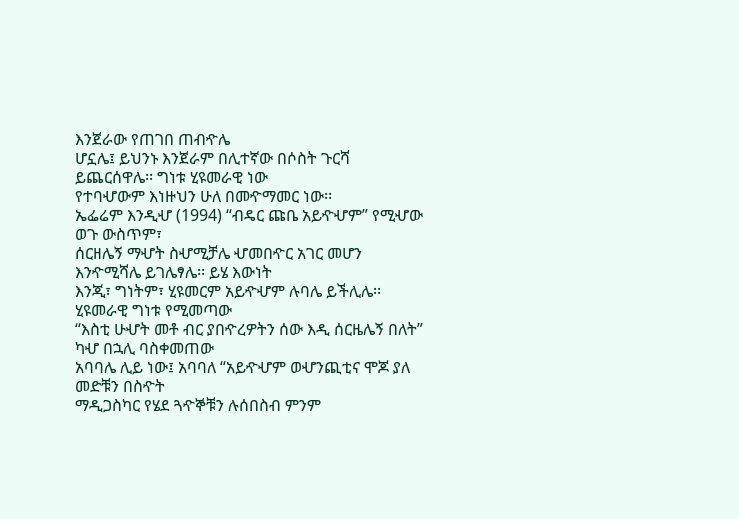እንጀራው የጠገበ ጠብዯሌ
ሆኗሌ፤ ይህንኑ እንጀራም በሊተኛው በሶስት ጉርሻ ይጨርሰዋሌ፡፡ ግነቱ ሂዩመራዊ ነው
የተባሇውም እነዙህን ሁለ በመዯማመር ነው፡፡
ኤፌሬም እንዲሇ (1994) “ብዴር ጩቤ አይዯሇም” የሚሇው ወጉ ውስጥም፣
ሰርዘሌኝ ማሇት ስሇሚቻሌ ሇመበዯር አገር መሆን እንዯሚሻሌ ይገሌፃሌ፡፡ ይሄ እውነት
እንጂ፣ ግነትም፣ ሂዩመርም አይዯሇም ሉባሌ ይችሊሌ፡፡ ሂዩመራዊ ግነቱ የሚመጣው
“እስቲ ሁሇት መቶ ብር ያበዯረዎትን ሰው እዲ ሰርዜሌኝ በለት” ካሇ በኋሊ ባስቀመጠው
አባባሌ ሊይ ነው፤ አባባለ “አይዯሇም ወሇንጪቲና ሞጆ ያለ መድቹን በስዯት
ማዲጋስካር የሄደ ጓዯኞቹን ሉሰበስብ ምንም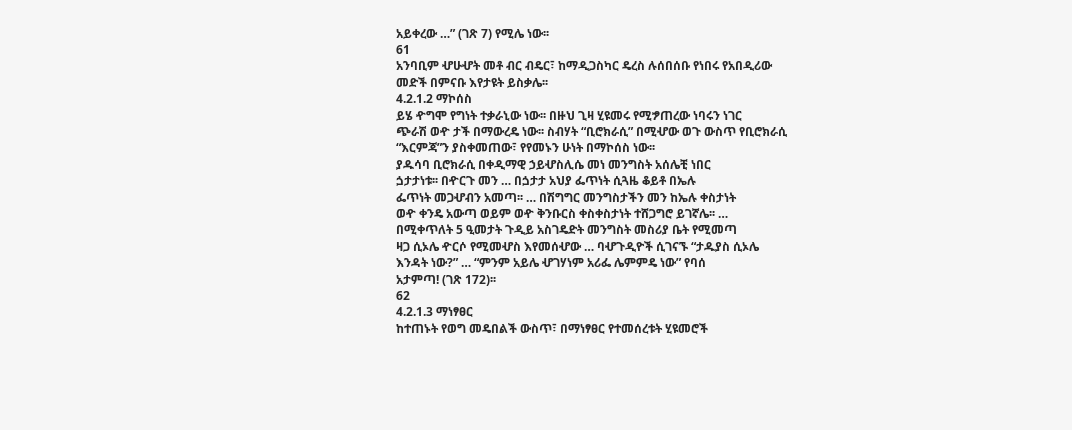አይቀረው …” (ገጽ 7) የሚሌ ነው፡፡
61
አንባቢም ሇሁሇት መቶ ብር ብዴር፣ ከማዲጋስካር ዴረስ ሉሰበሰቡ የነበሩ የአበዲሪው
መድች በምናቡ እየታዩት ይስቃሌ፡፡
4.2.1.2 ማኮሰስ
ይሄ ዯግሞ የግነት ተቃራኒው ነው፡፡ በዙህ ጊዛ ሂዩመሩ የሚፇጠረው ነባሩን ነገር
ጭራሽ ወዯ ታች በማውረዴ ነው፡፡ ስብሃት “ቢሮክራሲ” በሚሇው ወጉ ውስጥ የቢሮክራሲ
“እርምጃ”ን ያስቀመጠው፣ የየመኑን ሁነት በማኮሰስ ነው፡፡
ያዱሳባ ቢሮክራሲ በቀዲማዊ ኃይሇስሊሴ መነ መንግስት አሰሌቺ ነበር
ጏታታነቱ፡፡ በዯርጉ መን … በጏታታ አህያ ፌጥነት ሲጓዜ ቆይቶ በኤሉ
ፌጥነት መጋሇብን አመጣ፡፡ … በሽግግር መንግስታችን መን ከኤሉ ቀስታነት
ወዯ ቀንዴ አውጣ ወይም ወዯ ቅንቡርስ ቀስቀስታነት ተሸጋግሮ ይገኛሌ፡፡ …
በሚቀጥለት 5 ዒመታት ጉዲይ አስገዴድት መንግስት መስሪያ ቤት የሚመጣ
ዛጋ ሲኦሌ ዯርሶ የሚመሇስ እየመሰሇው … ባሇጉዲዮች ሲገናኙ “ታዱያስ ሲኦሌ
እንዳት ነው?” … “ምንም አይሌ ሇገሃነም አሪፌ ሌምምዴ ነው” የባሰ
አታምጣ! (ገጽ 172)፡፡
62
4.2.1.3 ማነፃፀር
ከተጠኑት የወግ መዴበልች ውስጥ፣ በማነፃፀር የተመሰረቱት ሂዩመሮች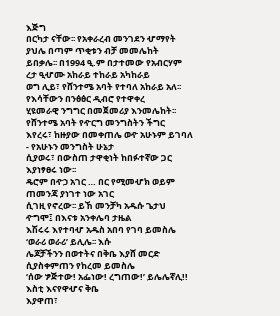እጅግ
በርካታ ናቸው፡፡ የአቀራረብ መንገደን ሇማየት ያህሌ በጣም ጥቂቱን ብቻ መመሌከት
ይበቃሌ፡፡ በ1994 ዒ.ም በታተመው የአብርሃም ረታ ዒሇሙ አከራይ ተከራይ አካከራይ
ወግ ሊይ፣ የሸንተሜ አባት የተባለ አከራይ አለ፡፡ የእሳቸውን በንፅፅር ዲብሮ የተዋቀረ
ሂዩመራዊ ንግግር በመጀመሪያ እንመሌከት፡፡ የሸንተሜ አባት የዯርግ መንግስትን ችግር
እየረሩ፣ ከዙያው በመቀጠሌ ወዯ አሁኑም ይገባለ - የአሁኑን መንግስት ሁኔታ
ሲያወሩ፣ በውስጠ ታዋቂነት ከበፉተኛው ጋር እያነፃፀሩ ነው፡፡
ዴሮም በዯኃ አገር … በር የሚመሇክ ወይም ጠመንጃ ያነገተ ነው አገር
ሲገዚ የኖረው፡፡ ይኸ መንቻካ አዱሱ ጌታህ ዯግሞ፤ በእናቱ አንቀሌባ ታዜል
እሽሩሩ እየተባሇ አዱስ አበባ የገባ ይመስሌ ‘ወራሪ ወራሪ’ ይሊሌ፡፡ እሱ
ሌጆቻችንን በወተትና በቅቤ እያሸ መርድ ሲያስቀምጠን የከረመ ይመስሌ
‘ሰው ፇጅተው! አፌነው! ረግጠው!’ ይሌሌኛሊ!! እስቲ እናየዋሇና ቅቤ
እያዋጠ፣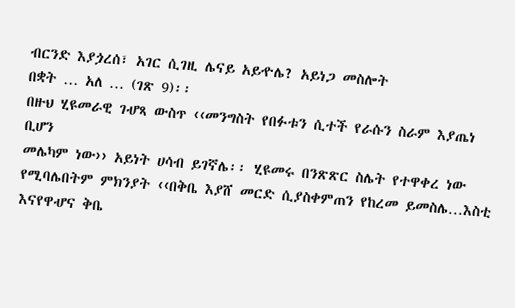ብርንድ እያጏረሰ፣ አገር ሲገዚ ሌናይ አይዯሌ? አይነጋ መስሎት
በቋት … አለ … (ገጽ 9)፡፡
በዙህ ሂዩመራዊ ገሇጻ ውስጥ ‹‹መንግስት የበፉቱን ሲተች የራሱን ስራም እያጤነ ቢሆን
መሌካም ነው›› አይነት ሀሳብ ይገኛሌ፡፡ ሂዩመሩ በንጽጽር ስሌት የተዋቀረ ነው
የሚባሌበትም ምክንያት ‹‹በቅቤ እያሸ መርድ ሲያስቀምጠን የከረመ ይመስሌ…እስቲ
እናየዋሇና ቅቤ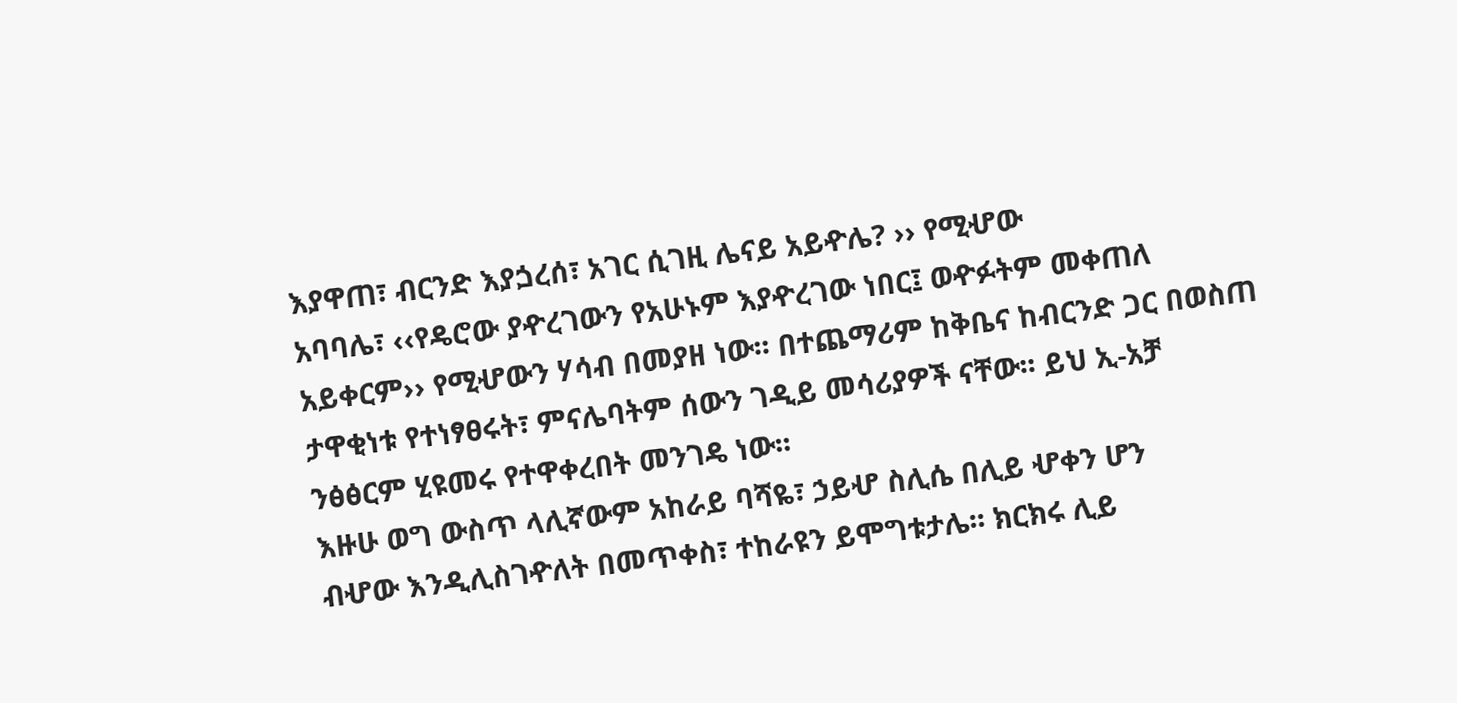እያዋጠ፣ ብርንድ እያጏረሰ፣ አገር ሲገዚ ሌናይ አይዯሌ? ›› የሚሇው
አባባሌ፣ ‹‹የዴሮው ያዯረገውን የአሁኑም እያዯረገው ነበር፤ ወዯፉትም መቀጠለ
አይቀርም›› የሚሇውን ሃሳብ በመያዘ ነው፡፡ በተጨማሪም ከቅቤና ከብርንድ ጋር በወስጠ
ታዋቂነቱ የተነፃፀሩት፣ ምናሌባትም ሰውን ገዲይ መሳሪያዎች ናቸው፡፡ ይህ ኢ-አቻ
ንፅፅርም ሂዩመሩ የተዋቀረበት መንገዴ ነው፡፡
እዙሁ ወግ ውስጥ ላሊኛውም አከራይ ባሻዬ፣ ኃይሇ ስሊሴ በሊይ ሇቀን ሆን
ብሇው እንዲሊስገዯለት በመጥቀስ፣ ተከራዩን ይሞግቱታሌ፡፡ ክርክሩ ሊይ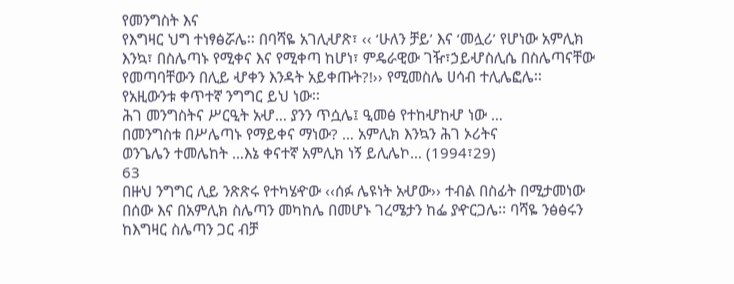የመንግስት እና
የእግዛር ህግ ተነፃፅሯሌ፡፡ በባሻዬ አገሊሇጽ፣ ‹‹ ‘ሁለን ቻይ’ እና ‘መሏሪ’ የሆነው አምሊክ
እንኳ፣ በስሌጣኑ የሚቀና እና የሚቀጣ ከሆነ፣ ምዴራዊው ገዥ፣ኃይሇስሊሴ በስሌጣናቸው
የመጣባቸውን በሊይ ሇቀን እንዳት አይቀጡት?!›› የሚመስሌ ሀሳብ ተሊሌፎሌ፡፡
የአዚውንቱ ቀጥተኛ ንግግር ይህ ነው፡፡
ሕገ መንግስትና ሥርዒት አሇ… ያንን ጥሷሌ፤ ዒመፅ የተከሇከሇ ነው …
በመንግስቱ በሥሌጣኑ የማይቀና ማነው? … አምሊክ እንኳን ሕገ ኦሪትና
ወንጌሌን ተመሌከት …እኔ ቀናተኛ አምሊክ ነኝ ይሊሌኮ… (1994፣29)
63
በዙህ ንግግር ሊይ ንጽጽሩ የተካሄዯው ‹‹ሰፉ ሌዩነት አሇው›› ተብል በስፊት በሚታመነው
በሰው እና በአምሊክ ስሌጣን መካከሌ በመሆኑ ገረሜታን ከፌ ያዯርጋሌ፡፡ ባሻዬ ንፅፅሩን
ከእግዛር ስሌጣን ጋር ብቻ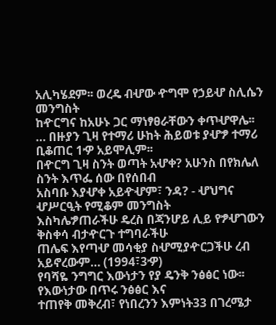አሊካሄደም፡፡ ወረዴ ብሇው ዯግሞ የኃይሇ ስሊሴን መንግስት
ከዯርግና ከአሁኑ ጋር ማነፃፀራቸውን ቀጥሇዋሌ፡፡
… በዙያን ጊዛ የተማሪ ሁከት ሕይወቱ ያሇፇ ተማሪ ቢቆጠር 1ዏ አይሞሊም፡፡
በዯርግ ጊዛ ስንት ወጣት አሇቀ? አሁንስ በየክሌለ ስንት እጥፌ ሰው በየሰበብ
አስባቡ እያሇቀ አይዯሇም፣ ንዳ? - ሇህግና ሇሥርዒት የሚቆም መንግስት
እስካሌፇጠራችሁ ዴረስ በጃንሆይ ሊይ የፇሇገውን ቅስቀሳ ብታዯርጉ ተግባራችሁ
ጠሌፍ እየጣሇ መሳቂያ ስሇሚያዯርጋችሁ ረብ አይኖረውም… (1994፣3ዏ)
የባሻዬ ንግግር እውነታን የያ ዴንቅ ንፅፅር ነው፡፡ የእውነታው በጥሩ ንፅፅር እና
ተጠየቅ መቅረብ፣ የነበረንን እምነት33 በገረሜታ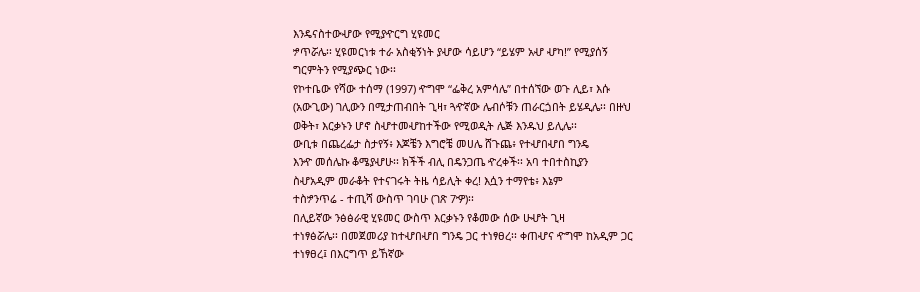እንዴናስተውሇው የሚያዯርግ ሂዩመር
ፇጥሯሌ፡፡ ሂዩመርነቱ ተራ አስቂኝነት ያሇው ሳይሆን “ይሄም አሇ ሇካ!” የሚያሰኝ
ግርምትን የሚያጭር ነው፡፡
የኮተቤው የሻው ተሰማ (1997) ዯግሞ “ፌቅረ አምሳሌ” በተሰኘው ወጉ ሊይ፣ እሱ
(አውጊው) ገሊውን በሚታጠብበት ጊዛ፣ ጓዯኛው ሌብሶቹን ጠራርጏበት ይሄዲሌ፡፡ በዙህ
ወቅት፣ እርቃኑን ሆኖ ስሇተመሇከተችው የሚወዲት ሌጅ እንዱህ ይሊሌ፡፡
ውቢቱ በጨረፌታ ስታየኝ፥ እጆቼን እግሮቼ መሀሌ ሸጉጨ፥ የተሇበሇበ ግንዴ
እንዯ መሰሌኩ ቆሜያሇሁ፡፡ ክችች ብሊ በዴንጋጤ ዯረቀች፡፡ አባ ተበተስኪያን
ስሇአዲም መራቆት የተናገሩት ትዜ ሳይሊት ቀረ! እሷን ተማየቴ፥ እኔም
ተስፇንጥሬ - ተጢሻ ውስጥ ገባሁ (ገጽ 7ዏ)፡፡
በሊይኛው ንፅፅራዊ ሂዩመር ውስጥ እርቃኑን የቆመው ሰው ሁሇት ጊዛ
ተነፃፅሯሌ፡፡ በመጀመሪያ ከተሇበሇበ ግንዴ ጋር ተነፃፀረ፡፡ ቀጠሇና ዯግሞ ከአዲም ጋር
ተነፃፀረ፤ በእርግጥ ይኸኛው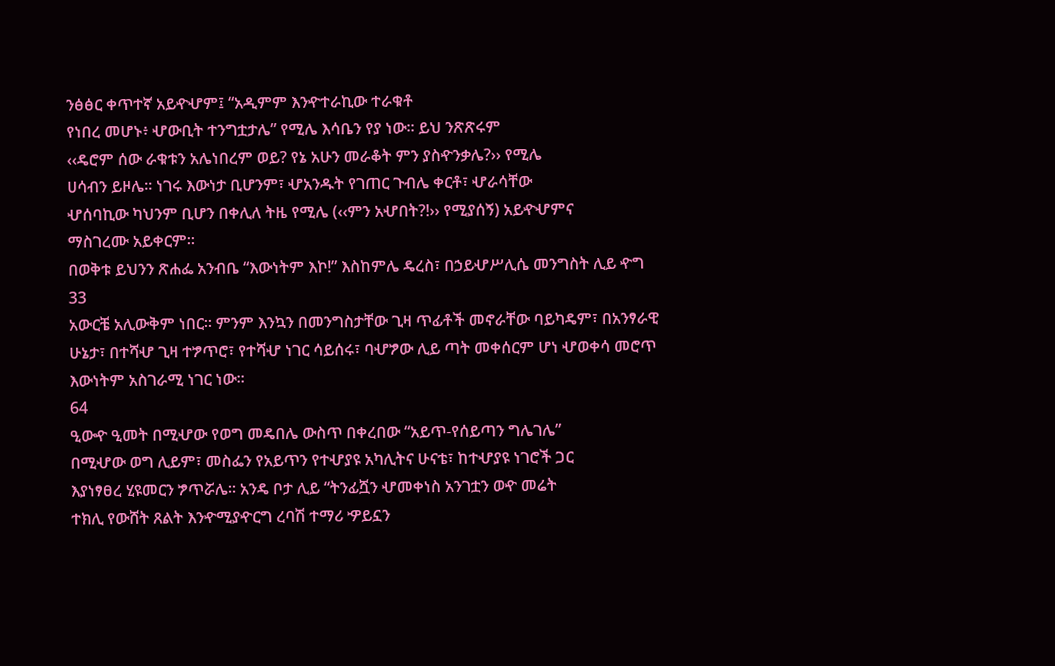ንፅፅር ቀጥተኛ አይዯሇም፤ “አዲምም እንዯተራኪው ተራቁቶ
የነበረ መሆኑ፥ ሇውቢት ተንግቷታሌ” የሚሌ እሳቤን የያ ነው፡፡ ይህ ንጽጽሩም
‹‹ዴሮም ሰው ራቁቱን አሌነበረም ወይ? የኔ አሁን መራቆት ምን ያስዯንቃሌ?›› የሚሌ
ሀሳብን ይዞሌ፡፡ ነገሩ እውነታ ቢሆንም፣ ሇአንዱት የገጠር ጉብሌ ቀርቶ፣ ሇራሳቸው
ሇሰባኪው ካህንም ቢሆን በቀሊለ ትዜ የሚሌ (‹‹ምን አሇበት?!›› የሚያሰኝ) አይዯሇምና
ማስገረሙ አይቀርም፡፡
በወቅቱ ይህንን ጽሐፌ አንብቤ “እውነትም እኮ!” እስከምሌ ዴረስ፣ በኃይሇሥሊሴ መንግስት ሊይ ዯግ
33
አውርቼ አሊውቅም ነበር፡፡ ምንም እንኳን በመንግስታቸው ጊዛ ጥፊቶች መኖራቸው ባይካዴም፣ በአንፃራዊ
ሁኔታ፣ በተሻሇ ጊዛ ተፇጥሮ፣ የተሻሇ ነገር ሳይሰሩ፣ ባሇፇው ሊይ ጣት መቀሰርም ሆነ ሇወቀሳ መሮጥ
እውነትም አስገራሚ ነገር ነው፡፡
64
ዒውዯ ዒመት በሚሇው የወግ መዴበሌ ውስጥ በቀረበው “አይጥ-የሰይጣን ግሌገሌ”
በሚሇው ወግ ሊይም፣ መስፌን የአይጥን የተሇያዩ አካሊትና ሁናቴ፣ ከተሇያዩ ነገሮች ጋር
እያነፃፀረ ሂዩመርን ፇጥሯሌ፡፡ አንዴ ቦታ ሊይ “ትንፊሿን ሇመቀነስ አንገቷን ወዯ መሬት
ተክሊ የውሸት ጸልት እንዯሚያዯርግ ረባሽ ተማሪ ዏይኗን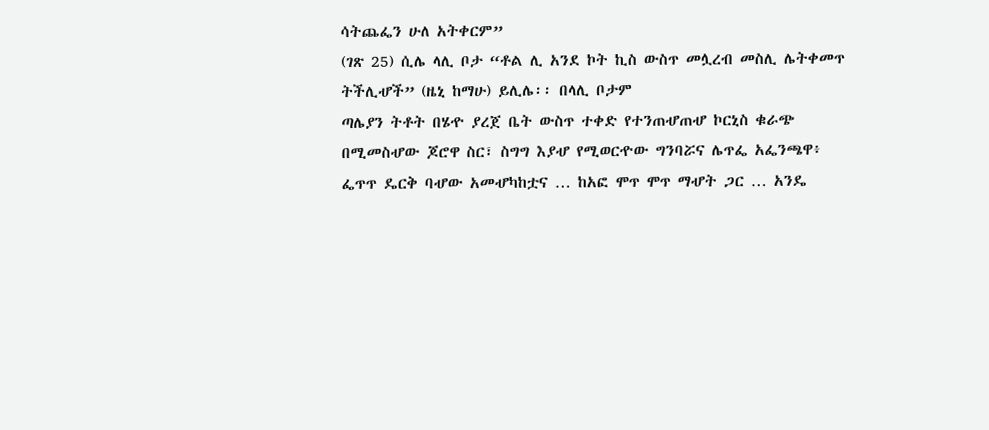ሳትጨፌን ሁለ አትቀርም”
(ገጽ 25) ሲሌ ላሊ ቦታ “ቶል ሊ አንደ ኮት ኪስ ውስጥ መሏረብ መስሊ ሌትቀመጥ
ትችሊሇች” (ዜኒ ከማሁ) ይሊሌ፡፡ በላሊ ቦታም
ጣሌያን ትቶት በሄዯ ያረጀ ቤት ውስጥ ተቀድ የተንጠሇጠሇ ኮርኒስ ቁራጭ
በሚመስሇው ጆሮዋ ስር፣ ስግግ እያሇ የሚወርዯው ግንባሯና ሌጥፌ አፌንጫዋ፥
ፌጥጥ ዴርቅ ባሇው አመሇካከቷና … ከአፎ ሞጥ ሞጥ ማሇት ጋር … አንዴ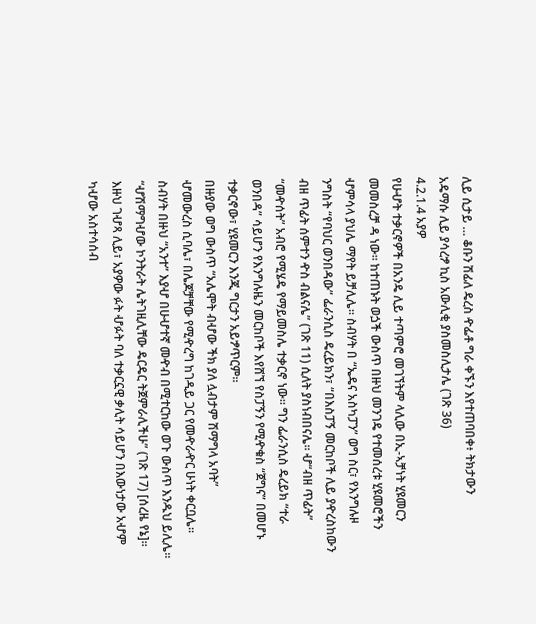ሊይ ሲታይ … ቆቡን ሽፊለ ዴረስ ዯፌቶ ግራ ቀኙን እየተጠባበቀ፥ ትክታውን
አዴማሱ ሊይ ያሳረፇ ኪስ አውሊቂ ያስመስሊታሌ (ገጽ 36)
4.2.1.4 አያዎ
የሁሇት ተቃርኖዎች በአንዴ ሊይ ተጣምሮ መገኘትም ላሊው በኢ-ኣቻነት ሂዩመርን
መመስረቻ ዳ ነው፡፡ ከተጠኑት ወጏች ውስጥ በዙህ መንገዴ የተመሰረቱ ሂዩመሮችን
ሇምሳላ ያህሌ ማየት ይቻሊሌ፡፡ ስብሃት በ “ኤዴና አስካፓን” ወግ ስር፣ የእንግሉዞ
ንግስት “የባህር ወንበዳው” ፌራንሲስ ዴረይክን፣ “በእስፓኝ መርከቦች ሊይ ያዯረስከውን
ብዘ ጥፊት ሰምተን ዯስ ብልናሌ” (ገጽ 11) ሲለት ያስነብበናሌ፡፡ ሇ“ብዘ ጥፊት”
“መዯሰት” አብሮ የሚሄዴ የማይመስሌ ተቃርኖ ነው፡፡ ግን ፌራንሲስ ዴረይክ “ተራ
ወንበዳ” ሳይሆን የእንግሉዜን መርከቦች እየሸኘ የስፓኝን የሚዯቁስ “ጀግና” በመሆኑ
ተቃርኖው፣ ሂዩመርን እንጂ ግርታን አይፇጥርም፡፡
በዙያው ወግ ውስጥ “አሌሞት ብሇው ችክ ያለ ሏብታም ሽማግላ አባት”
ሇመውረስ ሲባሌ፣ በሌጆቻቸው የሚዯረግ ከገዲይ ጋር የመዯራዯር ሁነት ቀርቧሌ፡፡
ስብሃት በዙህ “አንተ” እያሇ በሁሇተኛ መዯብ በሚተርከው ወጉ ውስጥ እንዱህ ይሊሌ፡፡
“ሇሽማግሇው ኮንትራት ሌትገዚሊቸው ዴርዴር ትጀምራሊችሁ” (ገጽ 17) [ሰረዜ የኔ]፡፡
እዙህ ገሇጻ ሊይ፣ አያዎው ፉት ሇፉት ባለ ተቃርኗዊ ቃሊት ሳይሆን በእውነታው አሇም
ካሇው አስተሳሰብ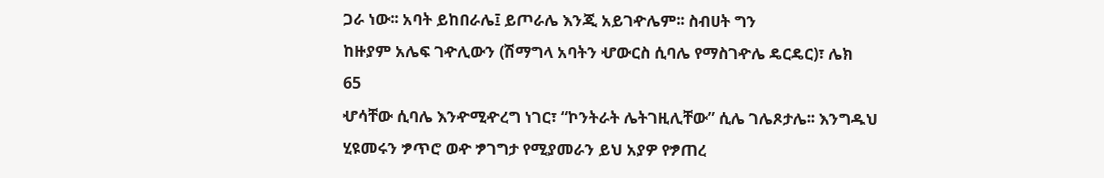ጋራ ነው፡፡ አባት ይከበራሌ፤ ይጦራሌ እንጂ አይገዯሌም፡፡ ስብሀት ግን
ከዙያም አሌፍ ገዯሊውን (ሽማግላ አባትን ሇውርስ ሲባሌ የማስገዯሌ ዴርዴር)፣ ሌክ
65
ሇሳቸው ሲባሌ እንዯሚዯረግ ነገር፣ “ኮንትራት ሌትገዚሊቸው” ሲሌ ገሌጾታሌ፡፡ እንግዱህ
ሂዩመሩን ፇጥሮ ወዯ ፇገግታ የሚያመራን ይህ አያዎ የፇጠረ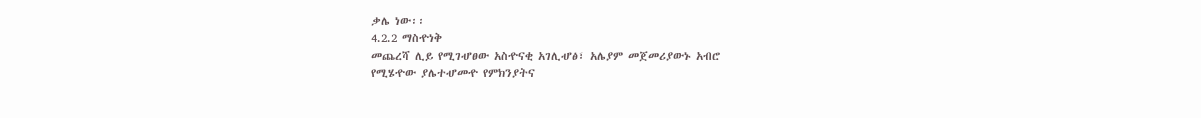ቃሌ ነው፡፡
4.2.2 ማስዯነቅ
መጨረሻ ሊይ የሚገሇፀው አስዯናቂ አገሊሇፅ፣ አሌያም መጀመሪያውኑ አብሮ
የሚሄዯው ያሌተሇመዯ የምክንያትና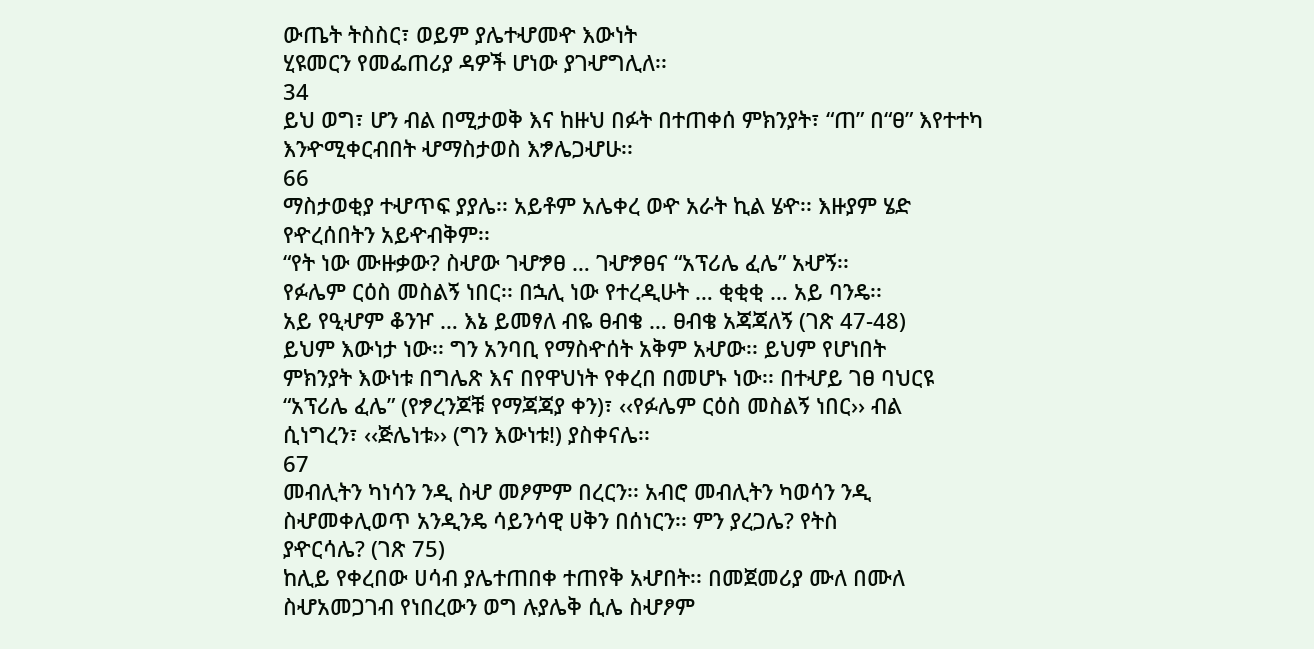ውጤት ትስስር፣ ወይም ያሌተሇመዯ እውነት
ሂዩመርን የመፌጠሪያ ዳዎች ሆነው ያገሇግሊለ፡፡
34
ይህ ወግ፣ ሆን ብል በሚታወቅ እና ከዙህ በፉት በተጠቀሰ ምክንያት፣ “ጠ” በ“ፀ” እየተተካ
እንዯሚቀርብበት ሇማስታወስ እፇሌጋሇሁ፡፡
66
ማስታወቂያ ተሇጥፍ ያያሌ፡፡ አይቶም አሌቀረ ወዯ አራት ኪል ሄዯ፡፡ እዙያም ሄድ
የዯረሰበትን አይዯብቅም፡፡
“የት ነው ሙዙቃው? ስሇው ገሇፇፀ … ገሇፇፀና “አፕሪሌ ፈሌ” አሇኝ፡፡
የፉሌም ርዕስ መስልኝ ነበር፡፡ በኋሊ ነው የተረዲሁት … ቂቂቂ … አይ ባንዴ፡፡
አይ የዒሇም ቆንዦ … እኔ ይመፃለ ብዬ ፀብቄ … ፀብቄ አጃጃለኝ (ገጽ 47-48)
ይህም እውነታ ነው፡፡ ግን አንባቢ የማስዯሰት አቅም አሇው፡፡ ይህም የሆነበት
ምክንያት እውነቱ በግሌጽ እና በየዋህነት የቀረበ በመሆኑ ነው፡፡ በተሇይ ገፀ ባህርዩ
“አፕሪሌ ፈሌ” (የፇረንጆቹ የማጃጃያ ቀን)፣ ‹‹የፉሌም ርዕስ መስልኝ ነበር›› ብል
ሲነግረን፣ ‹‹ጅሌነቱ›› (ግን እውነቱ!) ያስቀናሌ፡፡
67
መብሊትን ካነሳን ንዲ ስሇ መፆምም በረርን፡፡ አብሮ መብሊትን ካወሳን ንዲ
ስሇመቀሊወጥ አንዲንዴ ሳይንሳዊ ሀቅን በሰነርን፡፡ ምን ያረጋሌ? የትስ
ያዯርሳሌ? (ገጽ 75)
ከሊይ የቀረበው ሀሳብ ያሌተጠበቀ ተጠየቅ አሇበት፡፡ በመጀመሪያ ሙለ በሙለ
ስሇአመጋገብ የነበረውን ወግ ሉያሌቅ ሲሌ ስሇፆም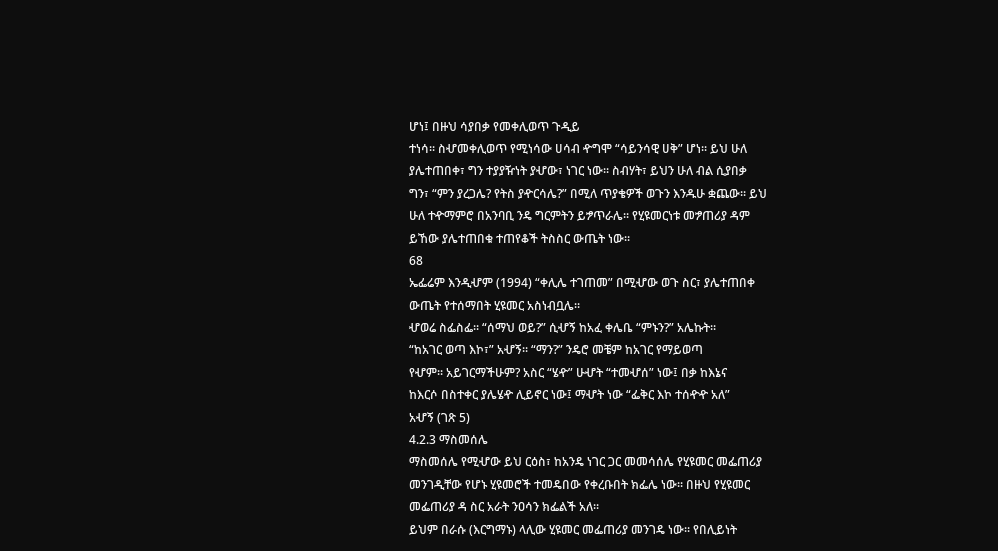ሆነ፤ በዙህ ሳያበቃ የመቀሊወጥ ጉዲይ
ተነሳ፡፡ ስሇመቀሊወጥ የሚነሳው ሀሳብ ዯግሞ “ሳይንሳዊ ሀቅ” ሆነ፡፡ ይህ ሁለ
ያሌተጠበቀ፣ ግን ተያያዥነት ያሇው፣ ነገር ነው፡፡ ስብሃት፣ ይህን ሁለ ብል ሲያበቃ
ግን፣ “ምን ያረጋሌ? የትስ ያዯርሳሌ?” በሚለ ጥያቄዎች ወጉን እንዱሁ ቋጨው፡፡ ይህ
ሁለ ተዯማምሮ በአንባቢ ንዴ ግርምትን ይፇጥራሌ፡፡ የሂዩመርነቱ መፇጠሪያ ዳም
ይኸው ያሌተጠበቁ ተጠየቆች ትስስር ውጤት ነው፡፡
68
ኤፌሬም እንዲሇም (1994) “ቀሊሌ ተገጠመ” በሚሇው ወጉ ስር፣ ያሌተጠበቀ
ውጤት የተሰማበት ሂዩመር አስነብቧሌ፡፡
ሇወሬ ስፌስፌ፡፡ “ሰማህ ወይ?” ሲሇኝ ከአፈ ቀሌቤ “ምኑን?” አሌኩት፡፡
“ከአገር ወጣ እኮ፣” አሇኝ፡፡ “ማን?” ንዴሮ መቼም ከአገር የማይወጣ
የሇም፡፡ አይገርማችሁም? አስር “ሄዯ” ሁሇት “ተመሇሰ” ነው፤ በቃ ከእኔና
ከእርሶ በስተቀር ያሌሄዯ ሊይኖር ነው፤ ማሇት ነው “ፌቅር እኮ ተሰዯዯ አለ”
አሇኝ (ገጽ 5)
4.2.3 ማስመሰሌ
ማስመሰሌ የሚሇው ይህ ርዕስ፣ ከአንዴ ነገር ጋር መመሳሰሌ የሂዩመር መፌጠሪያ
መንገዲቸው የሆኑ ሂዩመሮች ተመዴበው የቀረቡበት ክፌሌ ነው፡፡ በዙህ የሂዩመር
መፌጠሪያ ዳ ስር አራት ንዐሳን ክፌልች አለ፡፡
ይህም በራሱ (እርግማኑ) ላሊው ሂዩመር መፌጠሪያ መንገዴ ነው፡፡ የበሊይነት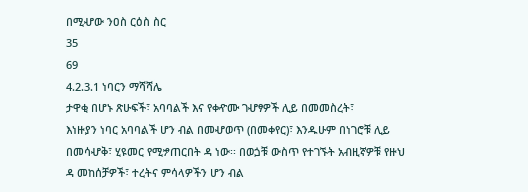በሚሇው ንዐስ ርዕስ ስር
35
69
4.2.3.1 ነባርን ማሻሻሌ
ታዋቂ በሆኑ ጽሁፍች፣ አባባልች እና የቀዯሙ ገሇፃዎች ሊይ በመመስረት፣
እነዙያን ነባር አባባልች ሆን ብል በመሇወጥ (በመቀየር)፣ እንዱሁም በነገሮቹ ሊይ
በመሳሇቅ፣ ሂዩመር የሚፇጠርበት ዳ ነው፡፡ በወጏቹ ውስጥ የተገኙት አብዚኛዎቹ የዙህ
ዳ መከሰቻዎች፣ ተረትና ምሳላዎችን ሆን ብል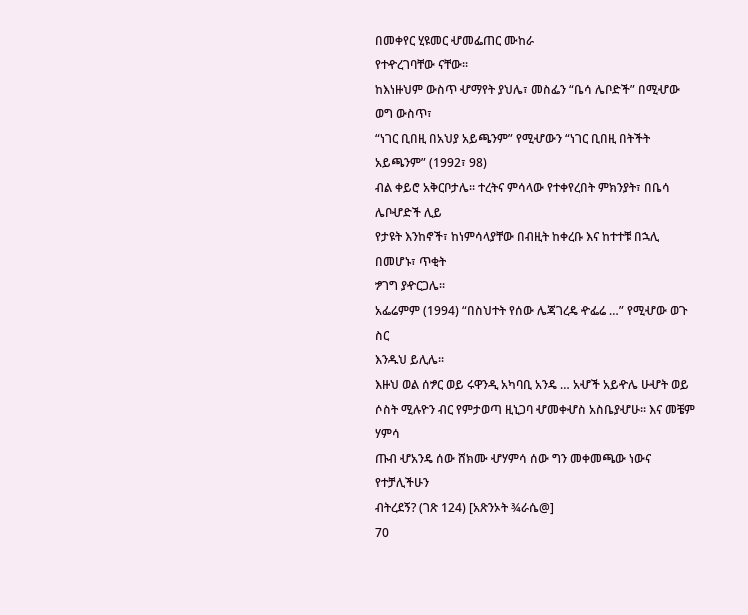በመቀየር ሂዩመር ሇመፌጠር ሙከራ
የተዯረገባቸው ናቸው፡፡
ከእነዙህም ውስጥ ሇማየት ያህሌ፣ መስፌን “ቤሳ ሌቦድች” በሚሇው ወግ ውስጥ፣
“ነገር ቢበዚ በአህያ አይጫንም” የሚሇውን “ነገር ቢበዚ በትችት አይጫንም” (1992፣ 98)
ብል ቀይሮ አቅርቦታሌ፡፡ ተረትና ምሳላው የተቀየረበት ምክንያት፣ በቤሳ ሌቦሇድች ሊይ
የታዩት እንከኖች፣ ከነምሳላያቸው በብዚት ከቀረቡ እና ከተተቹ በኋሊ በመሆኑ፣ ጥቂት
ፇገግ ያዯርጋሌ፡፡
አፌሬምም (1994) “በስህተት የሰው ሌጃገረዴ ዯፌሬ …” የሚሇው ወጉ ስር
እንዱህ ይሊሌ፡፡
እዙህ ወል ሰፇር ወይ ሩዋንዲ አካባቢ አንዴ … አሇች አይዯሌ ሁሇት ወይ
ሶስት ሚሉዮን ብር የምታወጣ ዚኒጋባ ሇመቀሇስ አስቤያሇሁ፡፡ እና መቼም ሃምሳ
ጡብ ሇአንዴ ሰው ሸክሙ ሇሃምሳ ሰው ግን መቀመጫው ነውና የተቻሊችሁን
ብትረደኝ? (ገጽ 124) [አጽንኦት ¾ራሴ@]
70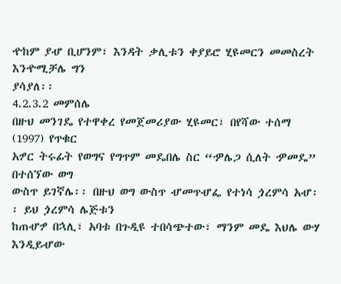ዯከም ያሇ ቢሆንም፣ እንዳት ቃሊቱን ቀያይሮ ሂዩመርን መመስረት እንዯሚቻሌ ግን
ያሳያለ፡፡
4.2.3.2 መምሰሌ
በዙህ መንገዴ የተዋቀረ የመጀመሪያው ሂዩመር፣ በየሻው ተሰማ (1997) የጥቁር
አፇር ትሩፊት የወግና የግጥም መዴበሌ ስር “ዏሌጋ ሲለት ዏመዴ” በተሰኘው ወግ
ውስጥ ይገኛሌ፡፡ በዙህ ወግ ውስጥ ሇመጥሇፌ የተነሳ ጏረምሳ አሇ፡፡ ይህ ጏረምሳ ሌጅቱን
ከጠሇፇ በኋሊ፣ አባቱ በጉዲዩ ተበሳጭተው፣ ማንም መዴ እህሌ ውሃ እንዲይሇው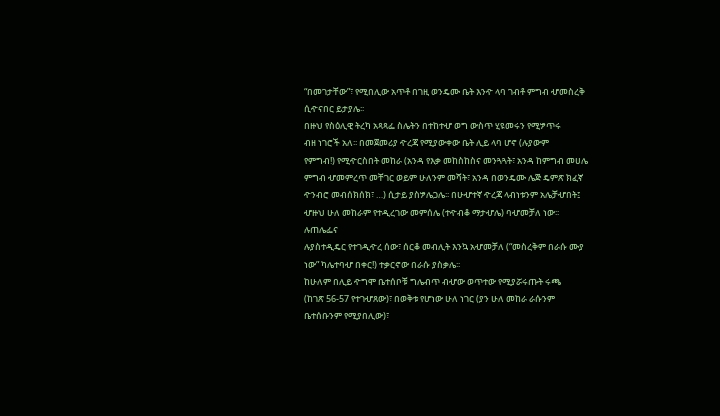“በመገታቸው”፣ የሚበሊው አጥቶ በገዚ ወንዴሙ ቤት እንዯ ላባ ገብቶ ምግብ ሇመስረቅ
ሲዯናበር ይታያሌ፡፡
በዙህ የስዕሊዊ ትረካ አጻጻፌ ስሌትን በተከተሇ ወግ ውስጥ ሂዩመሩን የሚፇጥሩ
ብዘ ነገሮች አለ፡፡ በመጀመሪያ ዯረጃ የሚያውቀው ቤት ሊይ ላባ ሆኖ (ሉያውም
የምግብ!) የሚዯርስበት መከራ (አንዳ የእቃ መከስከስና መንጓጓት፣ አንዳ ከምግብ መሀሌ
ምግብ ሇመምረጥ መቸገር ወይም ሁለንም መሻት፣ አንዳ በወንዴሙ ሌጅ ዴምጽ ክፈኛ
ዯንብሮ መብሰክሰክ፣ …) ሲታይ ያስፇሌጋሌ፡፡ በሁሇተኛ ዯረጃ ላብነቱንም አሌቻሇበት፤
ሇዙህ ሁለ መከራም የተዲረገው መምሰሌ (ተዯብቆ ማታሇሌ) ባሇመቻለ ነው፡፡ ሉጠሌፌና
ሉያስተዲዴር የተገዲዯረ ሰው፣ ሰርቆ መብሊት እንኳ አሇመቻለ (“መስረቅም በራሱ ሙያ
ነው” ካሌተባሇ በቀር!) ተቃርኖው በራሱ ያስቃሌ፡፡
ከሁለም በሊይ ዯግሞ ቤተሰቦቹ ግሌብጥ ብሇው ወጥተው የሚያሯሩጡት ሩጫ
(ከገጽ 56-57 የተገሇጸው)፣ በወቅቱ የሆነው ሁለ ነገር (ያን ሁለ መከራ ራሱንም
ቤተሰቡንም የሚያበሊው)፣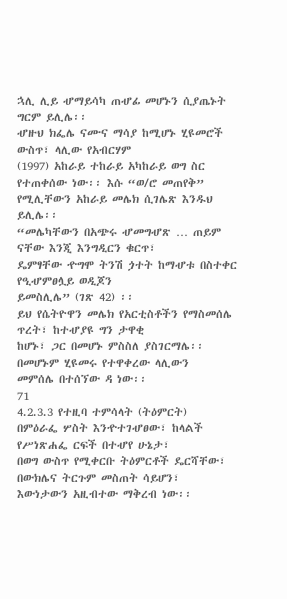ኋሊ ሊይ ሇማይሳካ ጠሇፊ መሆኑን ሲያጤኑት ግርም ይሊሌ፡፡
ሇዙህ ክፌሌ ናሙና ማሳያ ከሚሆኑ ሂዩመሮች ውስጥ፣ ላሊው የአብርሃም
(1997) አከራይ ተከራይ አካከራይ ወግ ስር የተጠቀሰው ነው፡፡ እሱ “ወ/ሮ መጠየቅ”
የሚሊቸውን አከራይ መሌክ ሲገሌጽ እንዱህ ይሊሌ፡፡
“መሌካቸውን በአጭሩ ሇመግሇጽ … ጠይም ናቸው እንጂ እንግዲርን ቁርጥ፣
ዴምፃቸው ዯግሞ ትንሽ ጏተት ከማሇቱ በስተቀር የዒሇምፀሏይ ወዲጆን
ይመስሊሌ” (ገጽ 42) ፡፡
ይህ የሴትዮዋን መሌክ የአርቲስቶችን የማስመሰሌ ጥረት፣ ከተሇያዩ ግን ታዋቂ
ከሆኑ፣ ጋር በመሆኑ ምስስለ ያስገርማሌ፡፡ በመሆኑም ሂዩመሩ የተዋቀረው ላሊውን
መምሰሌ በተሰኘው ዳ ነው፡፡
71
4.2.3.3 የተዚባ ተምሳላት (ትዕምርት)
በምዕራፌ ሦስት እንዯተገሇፀው፣ ከላልች የሥነጽሐፌ ርፍች በተሇየ ሁኔታ፣
በወግ ውስጥ የሚቀርቡ ትዕምርቶች ዴርሻቸው፣ በውክሌና ትርጉም መስጠት ሳይሆን፣
እውነታውን አዚብተው ማቅረብ ነው፡፡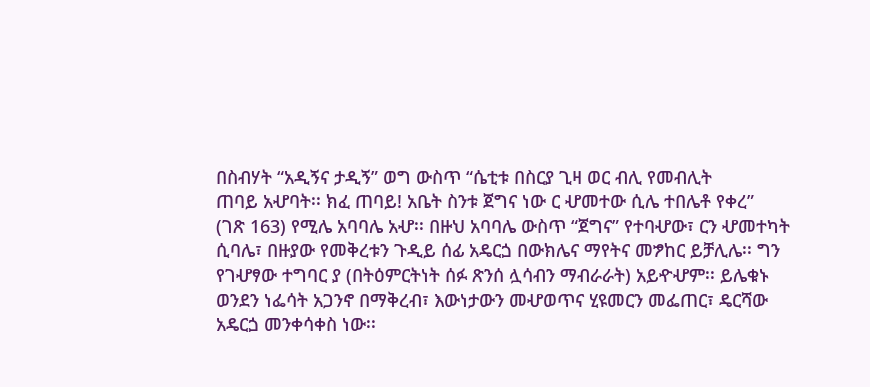በስብሃት “አዲኝና ታዲኝ” ወግ ውስጥ “ሴቲቱ በስርያ ጊዛ ወር ብሊ የመብሊት
ጠባይ አሇባት፡፡ ክፈ ጠባይ! አቤት ስንቱ ጀግና ነው ር ሇመተው ሲሌ ተበሌቶ የቀረ”
(ገጽ 163) የሚሌ አባባሌ አሇ፡፡ በዙህ አባባሌ ውስጥ “ጀግና” የተባሇው፣ ርን ሇመተካት
ሲባሌ፣ በዙያው የመቅረቱን ጉዲይ ሰፊ አዴርጏ በውክሌና ማየትና መፇከር ይቻሊሌ፡፡ ግን
የገሇፃው ተግባር ያ (በትዕምርትነት ሰፉ ጽንሰ ሏሳብን ማብራራት) አይዯሇም፡፡ ይሌቁኑ
ወንደን ነፌሳት አጋንኖ በማቅረብ፣ እውነታውን መሇወጥና ሂዩመርን መፌጠር፣ ዴርሻው
አዴርጏ መንቀሳቀስ ነው፡፡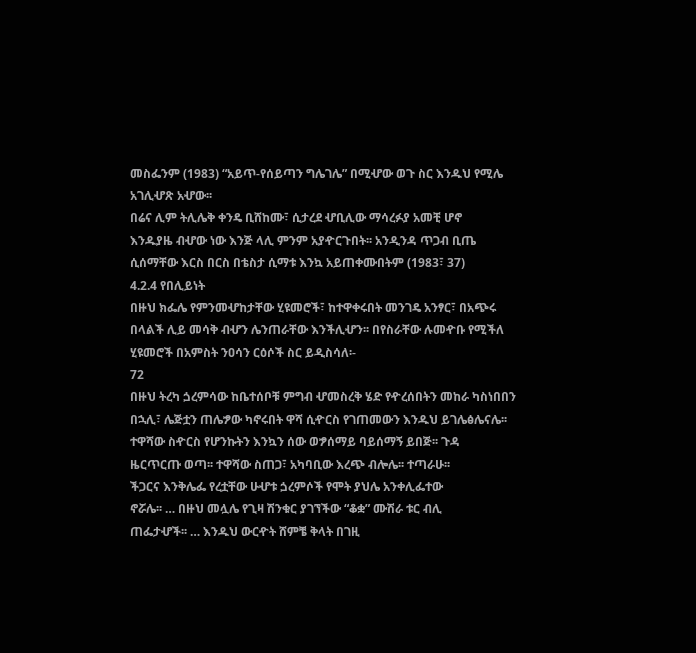መስፌንም (1983) “አይጥ-የሰይጣን ግሌገሌ” በሚሇው ወጉ ስር እንዱህ የሚሌ
አገሊሇጽ አሇው፡፡
በሬና ሊም ትሊሌቅ ቀንዴ ቢሸከሙ፣ ሲታረደ ሇቢሊው ማሳረፉያ አመቺ ሆኖ
እንዱያዜ ብሇው ነው እንጅ ላሊ ምንም አያዯርጉበት፡፡ አንዲንዳ ጥጋብ ቢጤ
ሲሰማቸው እርስ በርስ በቴስታ ሲማቱ እንኳ አይጠቀሙበትም (1983፣ 37)
4.2.4 የበሊይነት
በዙህ ክፌሌ የምንመሇከታቸው ሂዩመሮች፣ ከተዋቀሩበት መንገዴ አንፃር፣ በአጭሩ
በላልች ሊይ መሳቅ ብሇን ሌንጠራቸው እንችሊሇን፡፡ በየስራቸው ሉመዯቡ የሚችለ
ሂዩመሮች በአምስት ንዐሳን ርዕሶች ስር ይዲስሳለ፡-
72
በዙህ ትረካ ጏረምሳው ከቤተሰቦቹ ምግብ ሇመስረቅ ሄድ የዯረሰበትን መከራ ካስነበበን
በኋሊ፣ ሌጅቷን ጠሌፇው ካኖሩበት ዋሻ ሲዯርስ የገጠመውን እንዱህ ይገሌፅሌናሌ፡፡
ተዋሻው ስዯርስ የሆንኩትን እንኳን ሰው ወፇሰማይ ባይሰማኝ ይበጅ፡፡ ጉዳ
ዜርጥርጡ ወጣ፡፡ ተዋሻው ስጠጋ፣ አካባቢው እረጭ ብሎሌ፡፡ ተጣራሁ፡፡
ችጋርና እንቅሌፌ የረቷቸው ሁሇቱ ጏረምሶች የሞት ያህሌ አንቀሊፌተው
ኖሯሌ፡፡ … በዙህ መሏሌ የጊዛ ሽንቁር ያገኘችው “ቆቋ” ሙሽራ ቱር ብሊ
ጠፌታሇች፡፡ … እንዱህ ውርዯት ሸምቼ ቅላት በገዚ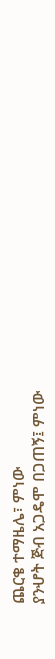ጨርቄ ተማዜሌ፣ ምነው
ያንሇት ጅብ አጋዴሞ በጋጠኝ፤ ምነው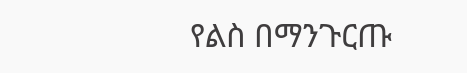የልስ በማንጉርጡ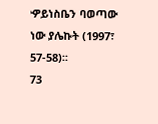ዏይነስቤን ባወጣው
ነው ያሌኩት (1997፣ 57-58)፡፡
73